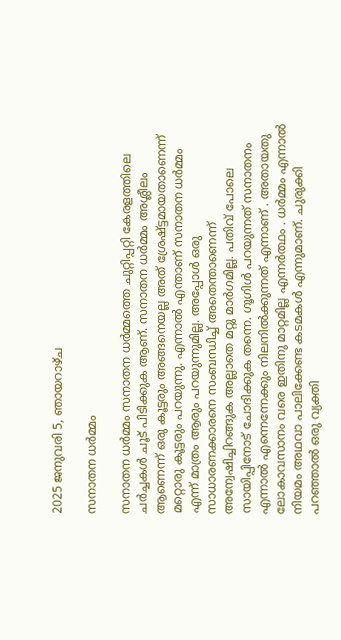2025 ജനുവരി 5, ഞായറാഴ്‌ച

സനാതന ധർമ്മം

സനാതന ധർമ്മം സനാതന ധർമ്മത്തെ ചുറ്റിപ്പറ്റി കേരളത്തിലെ ചർച്ചകൾ ചൂട് പിടിക്കുക ആണ്. സനാതന ധർമ്മം അശ്ലീലം ആണെന്ന് ഒരു കൂട്ടരും അങ്ങനെയല്ല അത് ശ്രേഷ്ട്ടമായതാണെന്ന് മറ്റൊരു കൂട്ടരും പറയുന്നു. എന്നാൽ എന്താണ് സനാതന ധർമ്മം എന്ന് മാത്രം ആരും പറയുന്നുമില്ല. അപ്പോൾ ഒരു സാധാരണക്കാരനെ സംബന്ധിച്ച് അതെന്താണെന്ന് അന്വേഷിച്ചിറങ്ങുക അല്ലാതെ മറ്റു മാർഗമില്ല. പതിവ് പോലെ സായിപ്പിനോട് ചോദിക്കുക തന്നെ. ഗൂഗിൾ പറയുന്നത് സനാതനം എന്നാൽ എന്നെന്നേക്കും നിലനിൽക്കുന്നത് എന്നാണ് . അതായതു ലോകാവസാനം വരെ ഇതിനു മാറ്റമില്ല എന്നർത്ഥം . ധർമ്മം എന്നാൽ നിയമം അഥവാ പാലിക്കേണ്ട കടമകൾ എന്നുമാണ്. ചുരുക്കി പറഞ്ഞാൽ ഒരു വ്യക്തി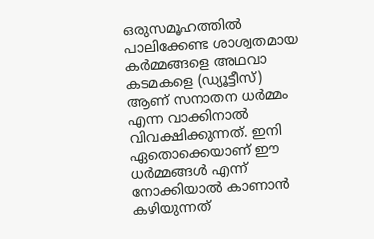ഒരുസമൂഹത്തിൽ പാലിക്കേണ്ട ശാശ്വതമായ കർമ്മങ്ങളെ അഥവാ കടമകളെ (ഡ്യൂട്ടീസ്) ആണ് സനാതന ധർമ്മം എന്ന വാക്കിനാൽ വിവക്ഷിക്കുന്നത്. ഇനി ഏതൊക്കെയാണ് ഈ ധർമ്മങ്ങൾ എന്ന് നോക്കിയാൽ കാണാൻ കഴിയുന്നത്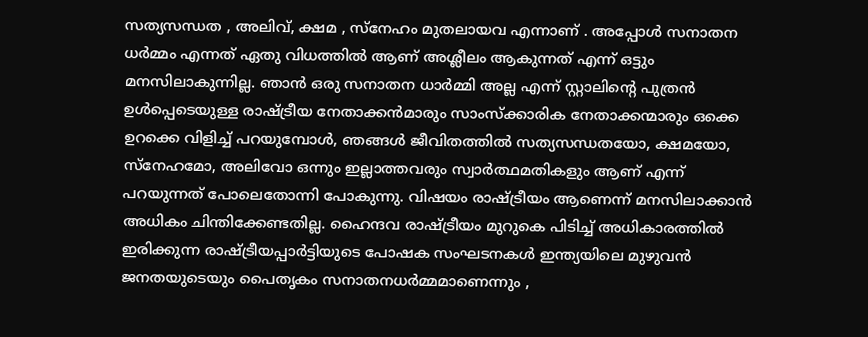സത്യസന്ധത , അലിവ്, ക്ഷമ , സ്നേഹം മുതലായവ എന്നാണ് . അപ്പോൾ സനാതന ധർമ്മം എന്നത് ഏതു വിധത്തിൽ ആണ് അശ്ലീലം ആകുന്നത് എന്ന് ഒട്ടും മനസിലാകുന്നില്ല. ഞാൻ ഒരു സനാതന ധാർമ്മി അല്ല എന്ന് സ്റ്റാലിന്റെ പുത്രൻ ഉൾപ്പെടെയുള്ള രാഷ്ട്രീയ നേതാക്കൻമാരും സാംസ്ക്കാരിക നേതാക്കന്മാരും ഒക്കെ ഉറക്കെ വിളിച്ച് പറയുമ്പോൾ, ഞങ്ങൾ ജീവിതത്തിൽ സത്യസന്ധതയോ, ക്ഷമയോ, സ്നേഹമോ, അലിവോ ഒന്നും ഇല്ലാത്തവരും സ്വാർത്ഥമതികളും ആണ് എന്ന് പറയുന്നത് പോലെതോന്നി പോകുന്നു. വിഷയം രാഷ്ട്രീയം ആണെന്ന് മനസിലാക്കാൻ അധികം ചിന്തിക്കേണ്ടതില്ല. ഹൈന്ദവ രാഷ്ട്രീയം മുറുകെ പിടിച്ച് അധികാരത്തിൽ ഇരിക്കുന്ന രാഷ്ട്രീയപ്പാർട്ടിയുടെ പോഷക സംഘടനകൾ ഇന്ത്യയിലെ മുഴുവൻ ജനതയുടെയും പൈതൃകം സനാതനധർമ്മമാണെന്നും ,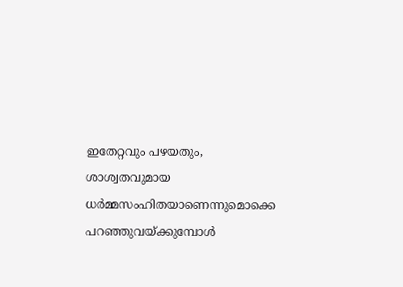ഇതേറ്റവും പഴയതും, ശാശ്വതവുമായ ധർമ്മസംഹിതയാണെന്നുമൊക്കെ പറഞ്ഞുവയ്ക്കുമ്പോൾ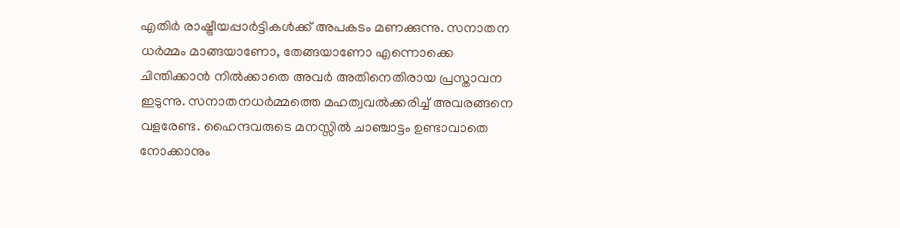എതിർ രാഷ്ട്രീയപ്പാർട്ടികൾക്ക് അപകടം മണക്കുന്നു. സനാതന ധർമ്മം മാങ്ങയാണോ, തേങ്ങയാണോ എന്നൊക്കെ ചിന്തിക്കാൻ നിൽക്കാതെ അവർ അതിനെതിരായ പ്രസ്താവന ഇടുന്നു. സനാതനധർമ്മത്തെ മഹത്വവൽക്കരിച്ച് അവരങ്ങനെ വളരേണ്ട. ഹൈന്ദവരുടെ മനസ്സിൽ ചാഞ്ചാട്ടം ഉണ്ടാവാതെ നോക്കാനും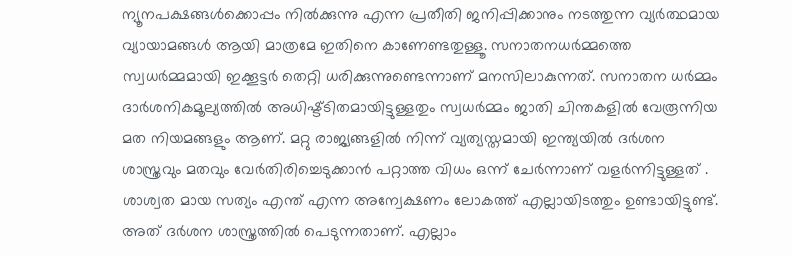ന്യൂനപക്ഷങ്ങൾക്കൊപ്പം നിൽക്കുന്നു എന്ന പ്രതീതി ജനിപ്പിക്കാനും നടത്തുന്ന വ്യർത്ഥമായ വ്യായാമങ്ങൾ ആയി മാത്രമേ ഇതിനെ കാണേണ്ടതുള്ളൂ. സനാതനധർമ്മത്തെ സ്വധർമ്മമായി ഇക്കൂട്ടർ തെറ്റി ധരിക്കുന്നുണ്ടെന്നാണ് മനസിലാകുന്നത്. സനാതന ധർമ്മം ദാർശനികമൂല്യത്തിൽ അധിഷ്ട്ടിതമായിട്ടുള്ളതും സ്വധർമ്മം ജാതി ചിന്തകളിൽ വേരൂന്നിയ മത നിയമങ്ങളും ആണ്. മറ്റു രാജ്യങ്ങളിൽ നിന്ന് വ്യത്യസ്തമായി ഇന്ത്യയിൽ ദർശന ശാസ്ത്രവും മതവും വേർതിരിച്ചെടുക്കാൻ പറ്റാത്ത വിധം ഒന്ന് ചേർന്നാണ് വളർന്നിട്ടുള്ളത് . ശാശ്വത മായ സത്യം എന്ത് എന്ന അന്വേക്ഷണം ലോകത്ത് എല്ലായിടത്തും ഉണ്ടായിട്ടുണ്ട്. അത് ദർശന ശാസ്ത്രത്തിൽ പെടുന്നതാണ്. എല്ലാം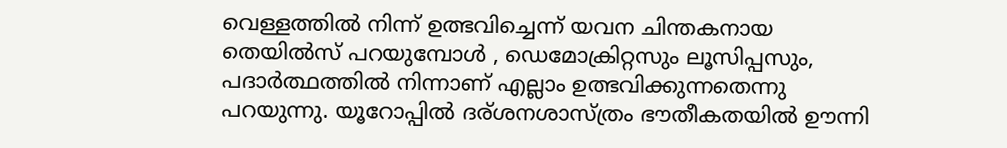വെള്ളത്തിൽ നിന്ന് ഉത്ഭവിച്ചെന്ന് യവന ചിന്തകനായ തെയിൽസ്‌ പറയുമ്പോൾ , ഡെമോക്രിറ്റസും ലൂസിപ്പസും, പദാർത്ഥത്തിൽ നിന്നാണ് എല്ലാം ഉത്ഭവിക്കുന്നതെന്നു പറയുന്നു. യൂറോപ്പിൽ ദര്ശനശാസ്ത്രം ഭൗതീകതയിൽ ഊന്നി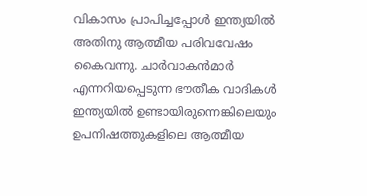വികാസം പ്രാപിച്ചപ്പോൾ ഇന്ത്യയിൽ അതിനു ആത്മീയ പരിവവേഷം കൈവന്നു. ചാർവാകൻമാർ എന്നറിയപ്പെടുന്ന ഭൗതീക വാദികൾ ഇന്ത്യയിൽ ഉണ്ടായിരുന്നെങ്കിലെയും ഉപനിഷത്തുകളിലെ ആത്മീയ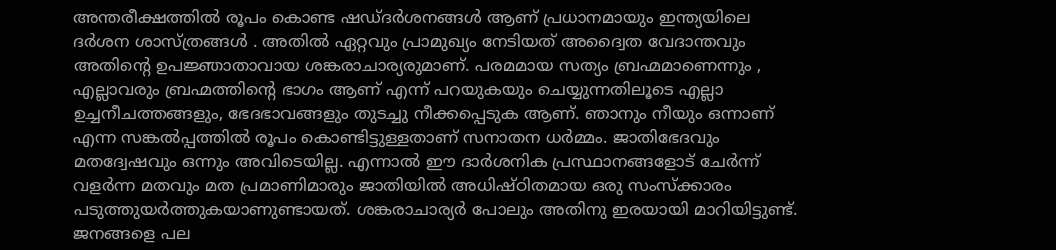അന്തരീക്ഷത്തിൽ രൂപം കൊണ്ട ഷഡ്‌ദർശനങ്ങൾ ആണ് പ്രധാനമായും ഇന്ത്യയിലെ ദർശന ശാസ്ത്രങ്ങൾ . അതിൽ ഏറ്റവും പ്രാമുഖ്യം നേടിയത് അദ്വൈത വേദാന്തവും അതിന്റെ ഉപജ്ഞാതാവായ ശങ്കരാചാര്യരുമാണ്. പരമമായ സത്യം ബ്രഹ്മമാണെന്നും , എല്ലാവരും ബ്രഹ്മത്തിന്റെ ഭാഗം ആണ് എന്ന് പറയുകയും ചെയ്യുന്നതിലൂടെ എല്ലാ ഉച്ചനീചത്തങ്ങളും, ഭേദഭാവങ്ങളും തുടച്ചു നീക്കപ്പെടുക ആണ്. ഞാനും നീയും ഒന്നാണ് എന്ന സങ്കൽപ്പത്തിൽ രൂപം കൊണ്ടിട്ടുള്ളതാണ് സനാതന ധർമ്മം. ജാതിഭേദവും മതദ്വേഷവും ഒന്നും അവിടെയില്ല. എന്നാൽ ഈ ദാർശനിക പ്രസ്ഥാനങ്ങളോട് ചേർന്ന് വളർന്ന മതവും മത പ്രമാണിമാരും ജാതിയിൽ അധിഷ്ഠിതമായ ഒരു സംസ്ക്കാരം പടുത്തുയർത്തുകയാണുണ്ടായത്. ശങ്കരാചാര്യർ പോലും അതിനു ഇരയായി മാറിയിട്ടുണ്ട്. ജനങ്ങളെ പല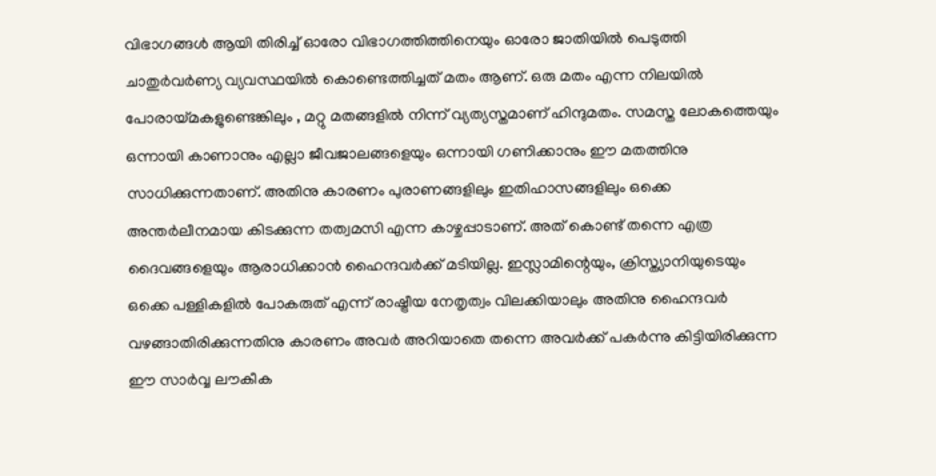വിഭാഗങ്ങൾ ആയി തിരിച്ച് ഓരോ വിഭാഗത്തിത്തിനെയും ഓരോ ജാതിയിൽ പെടുത്തി ചാതുർവർണ്യ വ്യവസ്ഥയിൽ കൊണ്ടെത്തിച്ചത് മതം ആണ്. ഒരു മതം എന്ന നിലയിൽ പോരായ്മകളുണ്ടെങ്കിലും , മറ്റു മതങ്ങളിൽ നിന്ന് വ്യത്യസ്തമാണ് ഹിന്ദുമതം. സമസ്ത ലോകത്തെയും ഒന്നായി കാണാനും എല്ലാ ജീവജാലങ്ങളെയും ഒന്നായി ഗണിക്കാനും ഈ മതത്തിനു സാധിക്കുന്നതാണ്. അതിനു കാരണം പുരാണങ്ങളിലും ഇതിഹാസങ്ങളിലും ഒക്കെ അന്തർലീനമായ കിടക്കുന്ന തത്വമസി എന്ന കാഴ്ചപ്പാടാണ്. അത് കൊണ്ട് തന്നെ എത്ര ദൈവങ്ങളെയും ആരാധിക്കാൻ ഹൈന്ദവർക്ക് മടിയില്ല. ഇസ്ലാമിന്റെയും, ക്രിസ്ത്യാനിയുടെയും ഒക്കെ പള്ളികളിൽ പോകരുത് എന്ന് രാഷ്ട്രീയ നേതൃത്വം വിലക്കിയാലും അതിനു ഹൈന്ദവർ വഴങ്ങാതിരിക്കുന്നതിനു കാരണം അവർ അറിയാതെ തന്നെ അവർക്ക് പകർന്നു കിട്ടിയിരിക്കുന്ന ഈ സാർവ്വ ലൗകീക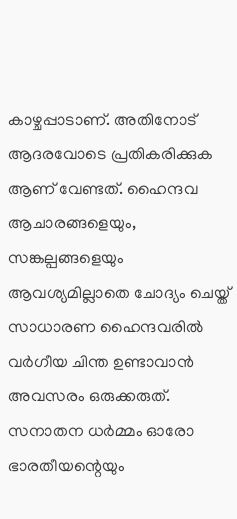കാഴ്ചപ്പാടാണ്. അതിനോട് ആദരവോടെ പ്രതികരിക്കുക ആണ് വേണ്ടത്. ഹൈന്ദവ ആചാരങ്ങളെയും, സങ്കല്പങ്ങളെയും ആവശ്യമില്ലാതെ ചോദ്യം ചെയ്ത് സാധാരണ ഹൈന്ദവരിൽ വർഗീയ ചിന്ത ഉണ്ടാവാൻ അവസരം ഒരുക്കരുത്. സനാതന ധർമ്മം ഓരോ ഭാരതീയന്റെയും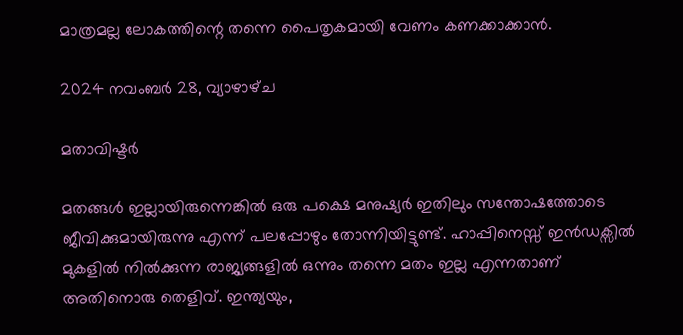മാത്രമല്ല ലോകത്തിന്റെ തന്നെ പൈതൃകമായി വേണം കണക്കാക്കാൻ.

2024 നവംബർ 28, വ്യാഴാഴ്‌ച

മതാവിഷ്ടർ

മതങ്ങൾ ഇല്ലായിരുന്നെങ്കിൽ ഒരു പക്ഷെ മനുഷ്യർ ഇതിലും സന്തോഷത്തോടെ ജീവിക്കുമായിരുന്നു എന്ന് പലപ്പോഴും തോന്നിയിട്ടുണ്ട്. ഹാപ്പിനെസ്സ് ഇൻഡക്സിൽ മുകളിൽ നിൽക്കുന്ന രാജ്യങ്ങളിൽ ഒന്നും തന്നെ മതം ഇല്ല എന്നതാണ് അതിനൊരു തെളിവ്. ഇന്ത്യയും,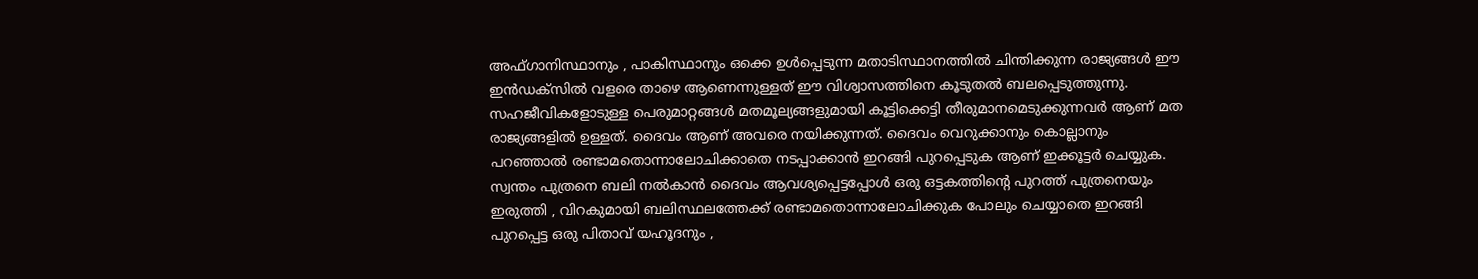അഫ്ഗാനിസ്ഥാനും , പാകിസ്ഥാനും ഒക്കെ ഉൾപ്പെടുന്ന മതാടിസ്ഥാനത്തിൽ ചിന്തിക്കുന്ന രാജ്യങ്ങൾ ഈ ഇൻഡക്സിൽ വളരെ താഴെ ആണെന്നുള്ളത് ഈ വിശ്വാസത്തിനെ കൂടുതൽ ബലപ്പെടുത്തുന്നു. സഹജീവികളോടുള്ള പെരുമാറ്റങ്ങൾ മതമൂല്യങ്ങളുമായി കൂട്ടിക്കെട്ടി തീരുമാനമെടുക്കുന്നവർ ആണ് മത രാജ്യങ്ങളിൽ ഉള്ളത്. ദൈവം ആണ് അവരെ നയിക്കുന്നത്. ദൈവം വെറുക്കാനും കൊല്ലാനും പറഞ്ഞാൽ രണ്ടാമതൊന്നാലോചിക്കാതെ നടപ്പാക്കാൻ ഇറങ്ങി പുറപ്പെടുക ആണ് ഇക്കൂട്ടർ ചെയ്യുക. സ്വന്തം പുത്രനെ ബലി നൽകാൻ ദൈവം ആവശ്യപ്പെട്ടപ്പോൾ ഒരു ഒട്ടകത്തിന്റെ പുറത്ത് പുത്രനെയും ഇരുത്തി , വിറകുമായി ബലിസ്ഥലത്തേക്ക് രണ്ടാമതൊന്നാലോചിക്കുക പോലും ചെയ്യാതെ ഇറങ്ങി പുറപ്പെട്ട ഒരു പിതാവ് യഹൂദനും ,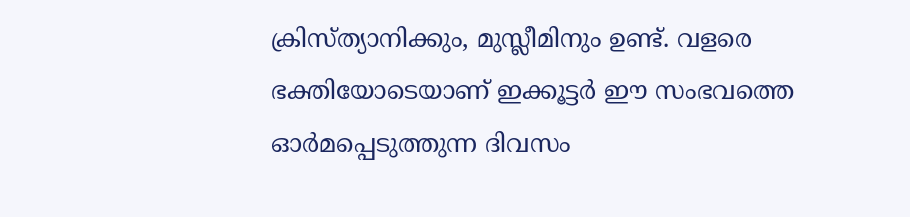ക്രിസ്ത്യാനിക്കും, മുസ്ലീമിനും ഉണ്ട്. വളരെ ഭക്തിയോടെയാണ് ഇക്കൂട്ടർ ഈ സംഭവത്തെ ഓർമപ്പെടുത്തുന്ന ദിവസം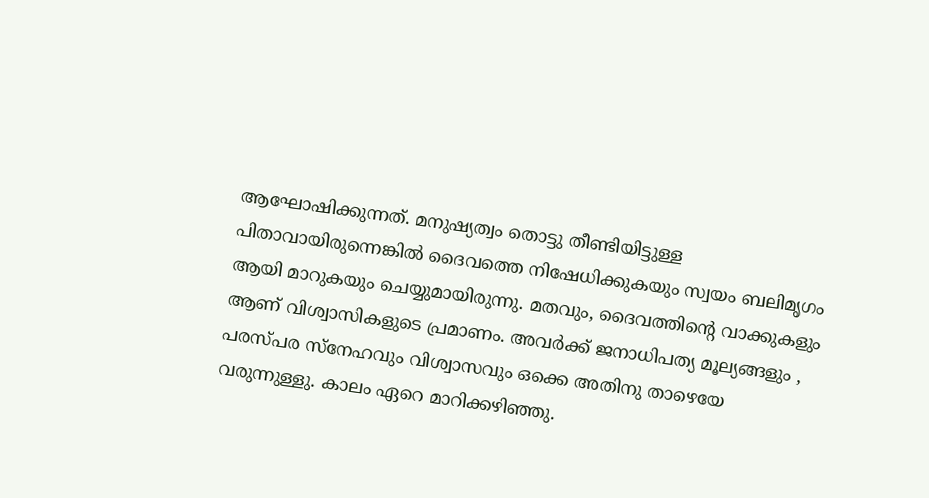ആഘോഷിക്കുന്നത്. മനുഷ്യത്വം തൊട്ടു തീണ്ടിയിട്ടുള്ള പിതാവായിരുന്നെങ്കിൽ ദൈവത്തെ നിഷേധിക്കുകയും സ്വയം ബലിമൃഗം ആയി മാറുകയും ചെയ്യുമായിരുന്നു. മതവും, ദൈവത്തിന്റെ വാക്കുകളും ആണ് വിശ്വാസികളുടെ പ്രമാണം. അവർക്ക് ജനാധിപത്യ മൂല്യങ്ങളും , പരസ്പര സ്നേഹവും വിശ്വാസവും ഒക്കെ അതിനു താഴെയേ വരുന്നുള്ളു. കാലം ഏറെ മാറിക്കഴിഞ്ഞു.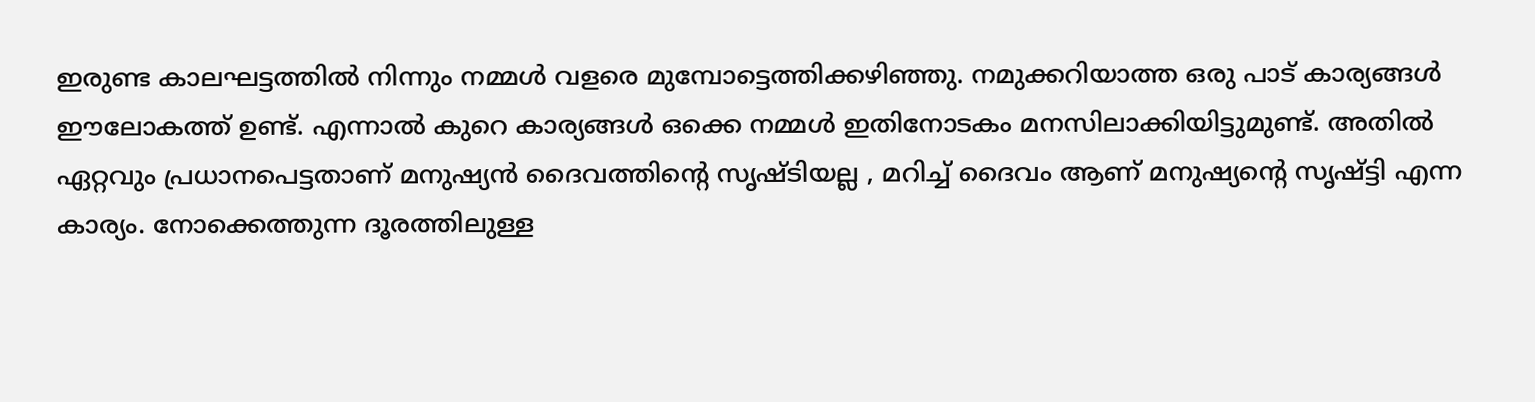ഇരുണ്ട കാലഘട്ടത്തിൽ നിന്നും നമ്മൾ വളരെ മുമ്പോട്ടെത്തിക്കഴിഞ്ഞു. നമുക്കറിയാത്ത ഒരു പാട് കാര്യങ്ങൾ ഈലോകത്ത് ഉണ്ട്. എന്നാൽ കുറെ കാര്യങ്ങൾ ഒക്കെ നമ്മൾ ഇതിനോടകം മനസിലാക്കിയിട്ടുമുണ്ട്. അതിൽ ഏറ്റവും പ്രധാനപെട്ടതാണ് മനുഷ്യൻ ദൈവത്തിന്റെ സൃഷ്ടിയല്ല , മറിച്ച് ദൈവം ആണ് മനുഷ്യന്റെ സൃഷ്ട്ടി എന്ന കാര്യം. നോക്കെത്തുന്ന ദൂരത്തിലുള്ള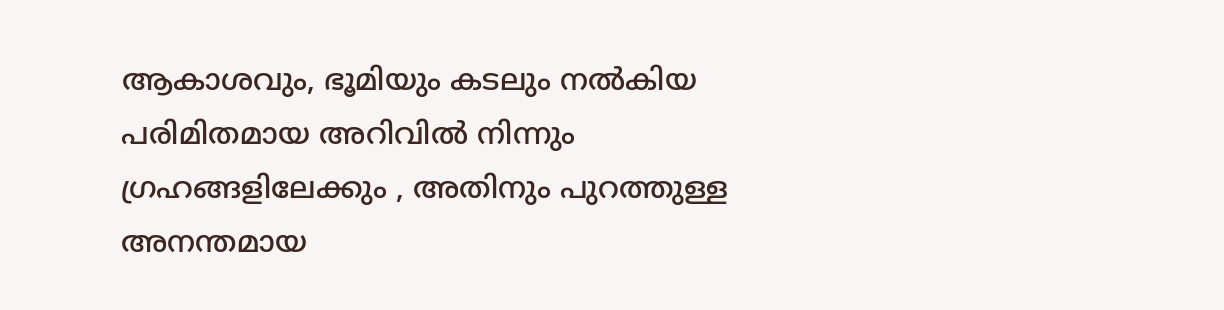ആകാശവും, ഭൂമിയും കടലും നൽകിയ പരിമിതമായ അറിവിൽ നിന്നും ഗ്രഹങ്ങളിലേക്കും , അതിനും പുറത്തുള്ള അനന്തമായ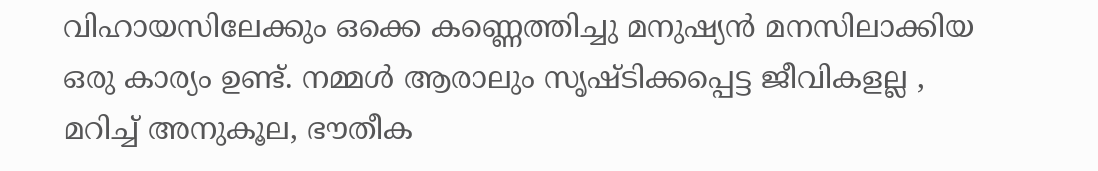വിഹായസിലേക്കും ഒക്കെ കണ്ണെത്തിച്ചു മനുഷ്യൻ മനസിലാക്കിയ ഒരു കാര്യം ഉണ്ട്. നമ്മൾ ആരാലും സൃഷ്ടിക്കപ്പെട്ട ജീവികളല്ല , മറിച്ച് അനുകൂല, ഭൗതീക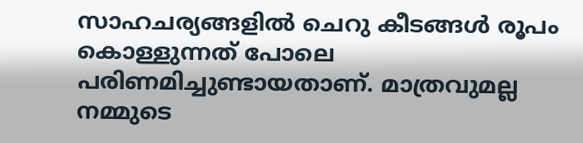സാഹചര്യങ്ങളിൽ ചെറു കീടങ്ങൾ രൂപം കൊള്ളുന്നത് പോലെ പരിണമിച്ചുണ്ടായതാണ്. മാത്രവുമല്ല നമ്മുടെ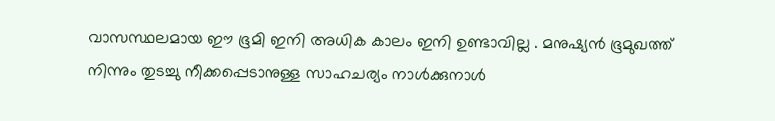വാസസ്ഥലമായ ഈ ഭൂമി ഇനി അധിക കാലം ഇനി ഉണ്ടാവില്ല . മനുഷ്യൻ ഭൂമുഖത്ത് നിന്നും തുടച്ചു നീക്കപ്പെടാനുള്ള സാഹചര്യം നാൾക്കുനാൾ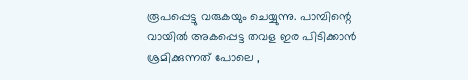രൂപപ്പെട്ടു വരുകയും ചെയ്യുന്നു. പാമ്പിന്റെ വായിൽ അകപ്പെട്ട തവള ഇര പിടിക്കാൻ ശ്രമിക്കുന്നത് പോലെ ,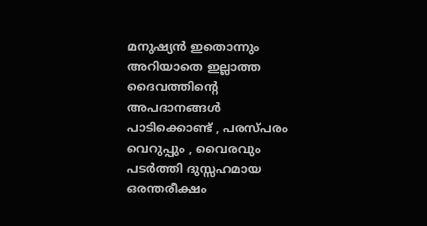മനുഷ്യൻ ഇതൊന്നും അറിയാതെ ഇല്ലാത്ത ദൈവത്തിന്റെ അപദാനങ്ങൾ പാടിക്കൊണ്ട് , പരസ്പരം വെറുപ്പും , വൈരവും പടർത്തി ദുസ്സഹമായ ഒരന്തരീക്ഷം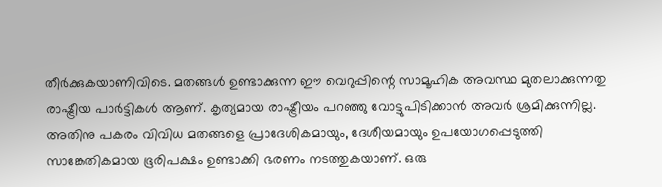തീർക്കുകയാണിവിടെ. മതങ്ങൾ ഉണ്ടാക്കുന്ന ഈ വെറുപ്പിന്റെ സാമൂഹിക അവസ്ഥ മുതലാക്കുന്നതു രാഷ്ട്രീയ പാർട്ടികൾ ആണ്. കൃത്യമായ രാഷ്ട്രീയം പറഞ്ഞു വോട്ടുപിടിക്കാൻ അവർ ശ്രമിക്കുന്നില്ല. അതിനു പകരം വിവിധ മതങ്ങളെ പ്രാദേശികമായും, ദേശീയമായും ഉപയോഗപ്പെടുത്തി സാങ്കേതികമായ ഭൂരിപക്ഷം ഉണ്ടാക്കി ഭരണം നടത്തുകയാണ്. ഒരു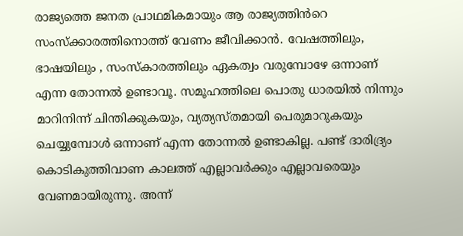രാജ്യത്തെ ജനത പ്രാഥമികമായും ആ രാജ്യത്തിൻറെ സംസ്ക്കാരത്തിനൊത്ത് വേണം ജീവിക്കാൻ. വേഷത്തിലും, ഭാഷയിലും , സംസ്‌കാരത്തിലും ഏകത്വം വരുമ്പോഴേ ഒന്നാണ് എന്ന തോന്നൽ ഉണ്ടാവൂ. സമൂഹത്തിലെ പൊതു ധാരയിൽ നിന്നും മാറിനിന്ന് ചിന്തിക്കുകയും, വ്യത്യസ്തമായി പെരുമാറുകയും ചെയ്യുമ്പോൾ ഒന്നാണ് എന്ന തോന്നൽ ഉണ്ടാകില്ല. പണ്ട് ദാരിദ്ര്യം കൊടികുത്തിവാണ കാലത്ത് എല്ലാവർക്കും എല്ലാവരെയും വേണമായിരുന്നു. അന്ന്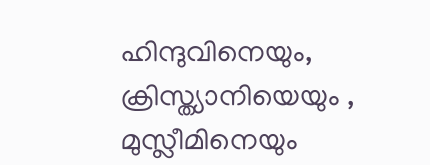ഹിന്ദുവിനെയും, ക്രിസ്ത്യാനിയെയും , മുസ്ലീമിനെയും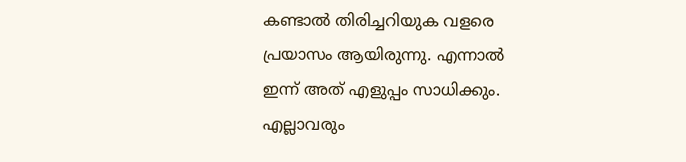കണ്ടാൽ തിരിച്ചറിയുക വളരെ പ്രയാസം ആയിരുന്നു. എന്നാൽ ഇന്ന് അത് എളുപ്പം സാധിക്കും. എല്ലാവരും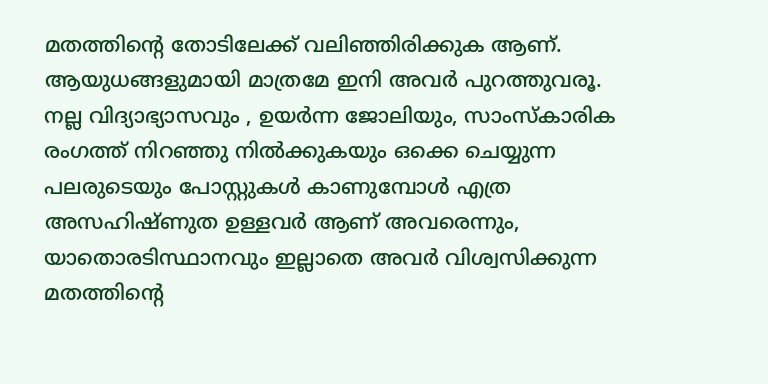മതത്തിന്റെ തോടിലേക്ക് വലിഞ്ഞിരിക്കുക ആണ്. ആയുധങ്ങളുമായി മാത്രമേ ഇനി അവർ പുറത്തുവരൂ. നല്ല വിദ്യാഭ്യാസവും , ഉയർന്ന ജോലിയും, സാംസ്കാരിക രംഗത്ത് നിറഞ്ഞു നിൽക്കുകയും ഒക്കെ ചെയ്യുന്ന പലരുടെയും പോസ്റ്റുകൾ കാണുമ്പോൾ എത്ര അസഹിഷ്ണുത ഉള്ളവർ ആണ് അവരെന്നും, യാതൊരടിസ്ഥാനവും ഇല്ലാതെ അവർ വിശ്വസിക്കുന്ന മതത്തിന്റെ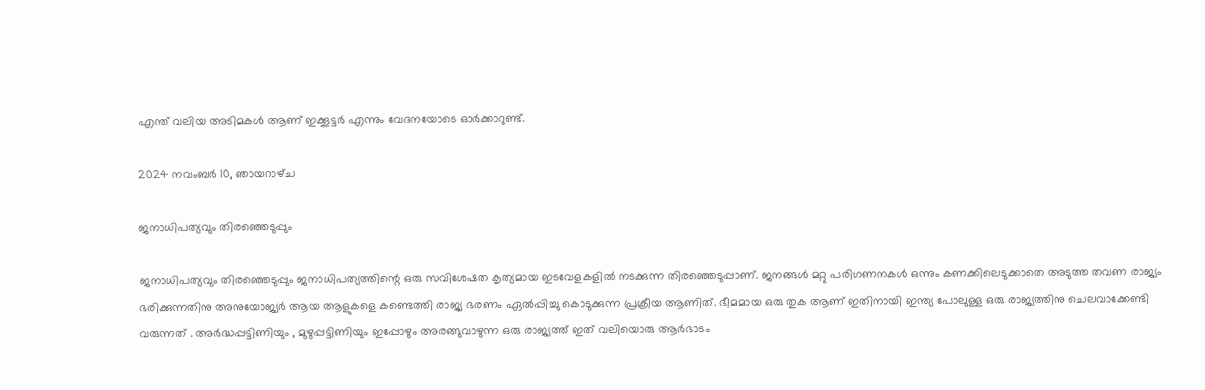എന്ത് വലിയ അടിമകൾ ആണ് ഇക്കൂട്ടർ എന്നും വേദനയോടെ ഓർക്കാറുണ്ട്.

2024 നവംബർ 10, ഞായറാഴ്‌ച

ജനാധിപത്യവും തിരഞ്ഞെടുപ്പും

ജനാധിപത്യവും തിരഞ്ഞെടുപ്പും ജനാധിപത്യത്തിന്റെ ഒരു സവിശേഷത കൃത്യമായ ഇടവേളകളിൽ നടക്കുന്ന തിരഞ്ഞെടുപ്പാണ്. ജനങ്ങൾ മറ്റു പരിഗണനകൾ ഒന്നും കണക്കിലെടുക്കാതെ അടുത്ത തവണ രാജ്യം ഭരിക്കുന്നതിനു അനുയോജ്യർ ആയ ആളുകളെ കണ്ടെത്തി രാജ്യ ഭരണം ഏൽപ്പിച്ചു കൊടുക്കുന്ന പ്രക്രീയ ആണിത്. ഭീമമായ ഒരു തുക ആണ് ഇതിനായി ഇന്ത്യ പോലുള്ള ഒരു രാജ്യത്തിനു ചെലവാക്കേണ്ടി വരുന്നത് . അർദ്ധപ്പട്ടിണിയും , മുഴുപ്പട്ടിണിയും ഇപ്പോഴും അരങ്ങുവാഴുന്ന ഒരു രാജ്യത്ത് ഇത് വലിയൊരു ആർഭാടം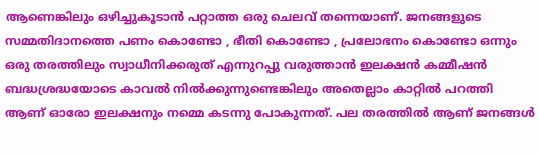ആണെങ്കിലും ഒഴിച്ചുകൂടാൻ പറ്റാത്ത ഒരു ചെലവ് തന്നെയാണ്. ജനങ്ങളുടെ സമ്മതിദാനത്തെ പണം കൊണ്ടോ , ഭീതി കൊണ്ടോ , പ്രലോഭനം കൊണ്ടോ ഒന്നും ഒരു തരത്തിലും സ്വാധീനിക്കരുത് എന്നുറപ്പു വരുത്താൻ ഇലക്ഷൻ കമ്മീഷൻ ബദ്ധശ്രദ്ധയോടെ കാവൽ നിൽക്കുന്നുണ്ടെങ്കിലും അതെല്ലാം കാറ്റിൽ പറത്തി ആണ് ഓരോ ഇലക്ഷനും നമ്മെ കടന്നു പോകുന്നത്. പല തരത്തിൽ ആണ് ജനങ്ങൾ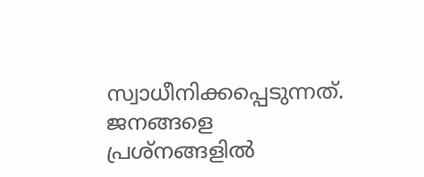സ്വാധീനിക്കപ്പെടുന്നത്. ജനങ്ങളെ പ്രശ്നങ്ങളിൽ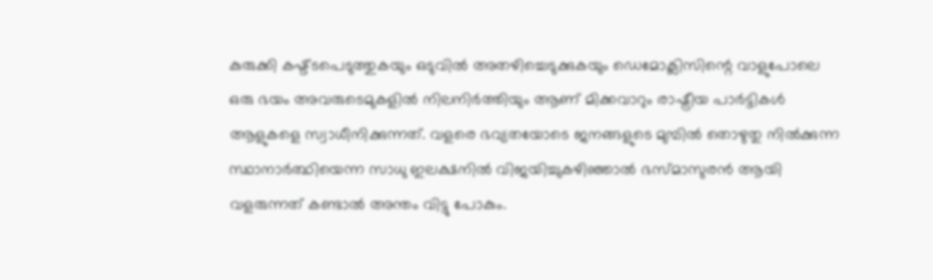കുരുക്കി കഷ്ട്ടപെടുത്തുകയും ഒടുവിൽ അതഴിച്ചെടുക്കുകയും ഡെമോക്ലിസിന്റെ വാളുപോലെ ഒരു ഭയം അവരുടെമുകളിൽ നിലനിർത്തിയും ആണ് മിക്കവാറും രാഷ്ട്രീയ പാർട്ടികൾ ആളുകളെ സ്വാധീനിക്കുന്നത്. വളരെ ഭവ്യതയോടെ ജനങ്ങളുടെ മുമ്പിൽ തൊഴുതു നിൽക്കുന്ന സ്ഥാനാർത്ഥിയെന്ന സാധു ഇലക്ഷനിൽ വിജയിച്ചുകഴിഞ്ഞാൽ ഭസ്മാസുരൻ ആയി വളരുന്നത് കണ്ടാൽ അന്തം വിട്ടു പോകും.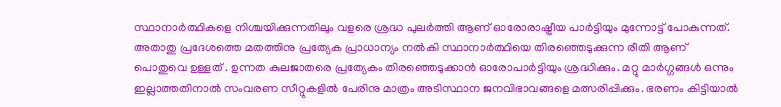സ്ഥാനാർത്ഥികളെ നിശ്ചയിക്കുന്നതിലും വളരെ ശ്രദ്ധ പുലർത്തി ആണ് ഓരോരാഷ്ട്രീയ പാർട്ടിയും മുന്നോട്ട് പോകുന്നത്. അതാതു പ്രദേശത്തെ മതത്തിനു പ്രത്യേക പ്രാധാന്യം നൽകി സ്ഥാനാർത്ഥിയെ തിരഞ്ഞെടുക്കുന്ന രീതി ആണ് പൊതുവെ ഉള്ളത് . ഉന്നത കുലജാതരെ പ്രത്യേകം തിരഞ്ഞെടുക്കാൻ ഓരോപാർട്ടിയും ശ്രദ്ധിക്കും. മറ്റു മാർഗ്ഗങ്ങൾ ഒന്നും ഇല്ലാത്തതിനാൽ സംവരണ സീറ്റുകളിൽ പേരിനു മാത്രം അടിസ്ഥാന ജനവിഭാവങ്ങളെ മത്സരിപ്പിക്കും. ഭരണം കിട്ടിയാൽ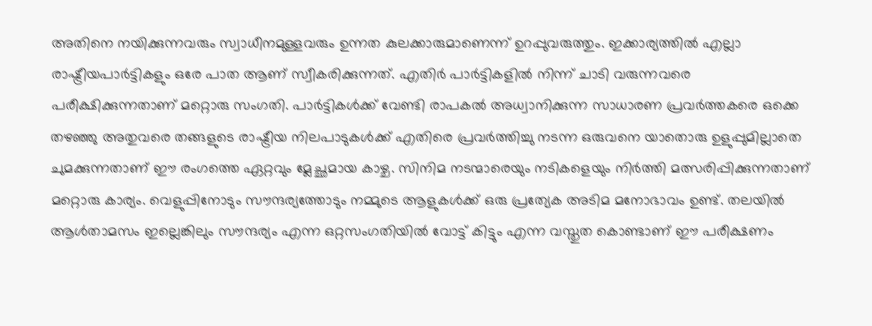അതിനെ നയിക്കുന്നവരും സ്വാധീനമുള്ളവരും ഉന്നത കുലക്കാരുമാണെന്ന് ഉറപ്പുവരുത്തും. ഇക്കാര്യത്തിൽ എല്ലാ രാഷ്ട്രീയപാർട്ടികളും ഒരേ പാത ആണ് സ്വീകരിക്കുന്നത്. എതിർ പാർട്ടികളിൽ നിന്ന് ചാടി വരുന്നവരെ പരീക്ഷിക്കുന്നതാണ് മറ്റൊരു സംഗതി. പാർട്ടികൾക്ക് വേണ്ടി രാപകൽ അധ്വാനിക്കുന്ന സാധാരണ പ്രവർത്തകരെ ഒക്കെ തഴഞ്ഞു അതുവരെ തങ്ങളുടെ രാഷ്ട്രീയ നിലപാടുകൾക്ക് എതിരെ പ്രവർത്തിച്ചു നടന്ന ഒരുവനെ യാതൊരു ഉളുപ്പുമില്ലാതെ ചുമക്കുന്നതാണ് ഈ രംഗത്തെ ഏറ്റവും മ്ലേച്ഛമായ കാഴ്ച. സിനിമ നടന്മാരെയും നടികളെയും നിർത്തി മത്സരിപ്പിക്കുന്നതാണ് മറ്റൊരു കാര്യം. വെളുപ്പിനോടും സൗന്ദര്യത്തോടും നമ്മുടെ ആളുകൾക്ക് ഒരു പ്രത്യേക അടിമ മനോഭാവം ഉണ്ട്. തലയിൽ ആൾതാമസം ഇല്ലെങ്കിലും സൗന്ദര്യം എന്ന ഒറ്റസംഗതിയിൽ വോട്ട് കിട്ടും എന്ന വസ്തുത കൊണ്ടാണ് ഈ പരീക്ഷണം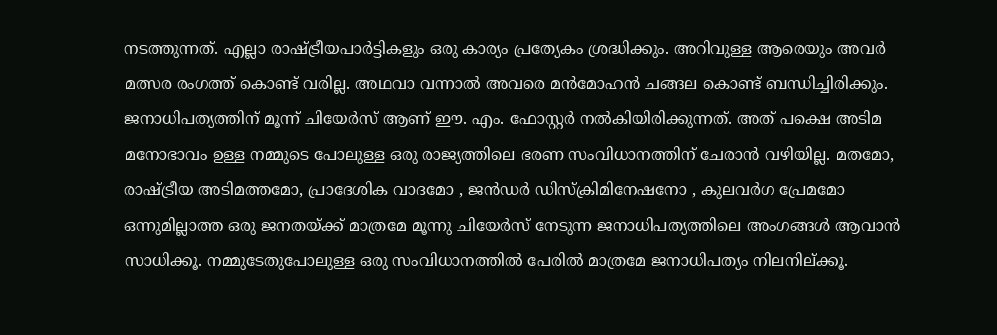നടത്തുന്നത്. എല്ലാ രാഷ്ട്രീയപാർട്ടികളും ഒരു കാര്യം പ്രത്യേകം ശ്രദ്ധിക്കും. അറിവുള്ള ആരെയും അവർ മത്സര രംഗത്ത് കൊണ്ട് വരില്ല. അഥവാ വന്നാൽ അവരെ മൻമോഹൻ ചങ്ങല കൊണ്ട് ബന്ധിച്ചിരിക്കും. ജനാധിപത്യത്തിന് മൂന്ന് ചിയേർസ് ആണ് ഈ. എം. ഫോസ്റ്റർ നൽകിയിരിക്കുന്നത്. അത് പക്ഷെ അടിമ മനോഭാവം ഉള്ള നമ്മുടെ പോലുള്ള ഒരു രാജ്യത്തിലെ ഭരണ സംവിധാനത്തിന് ചേരാൻ വഴിയില്ല. മതമോ, രാഷ്ട്രീയ അടിമത്തമോ, പ്രാദേശിക വാദമോ , ജൻഡർ ഡിസ്ക്രിമിനേഷനോ , കുലവർഗ പ്രേമമോ ഒന്നുമില്ലാത്ത ഒരു ജനതയ്ക്ക് മാത്രമേ മൂന്നു ചിയേർസ് നേടുന്ന ജനാധിപത്യത്തിലെ അംഗങ്ങൾ ആവാൻ സാധിക്കൂ. നമ്മുടേതുപോലുള്ള ഒരു സംവിധാനത്തിൽ പേരിൽ മാത്രമേ ജനാധിപത്യം നിലനില്ക്കൂ.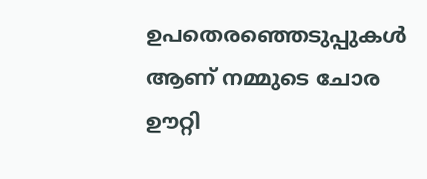ഉപതെരഞ്ഞെടുപ്പുകൾ ആണ് നമ്മുടെ ചോര ഊറ്റി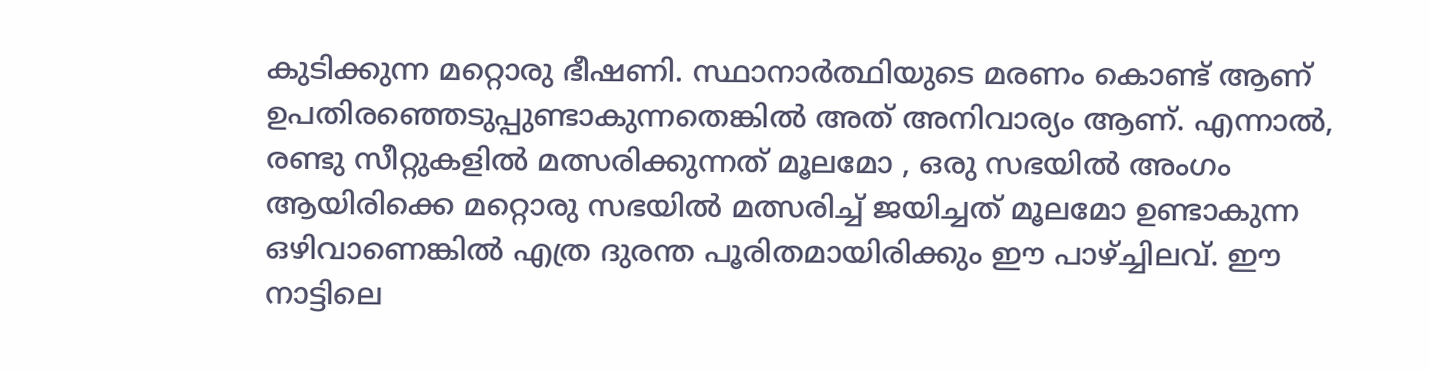കുടിക്കുന്ന മറ്റൊരു ഭീഷണി. സ്ഥാനാർത്ഥിയുടെ മരണം കൊണ്ട് ആണ് ഉപതിരഞ്ഞെടുപ്പുണ്ടാകുന്നതെങ്കിൽ അത് അനിവാര്യം ആണ്. എന്നാൽ, രണ്ടു സീറ്റുകളിൽ മത്സരിക്കുന്നത് മൂലമോ , ഒരു സഭയിൽ അംഗം ആയിരിക്കെ മറ്റൊരു സഭയിൽ മത്സരിച്ച് ജയിച്ചത് മൂലമോ ഉണ്ടാകുന്ന ഒഴിവാണെങ്കിൽ എത്ര ദുരന്ത പൂരിതമായിരിക്കും ഈ പാഴ്ച്ചിലവ്. ഈ നാട്ടിലെ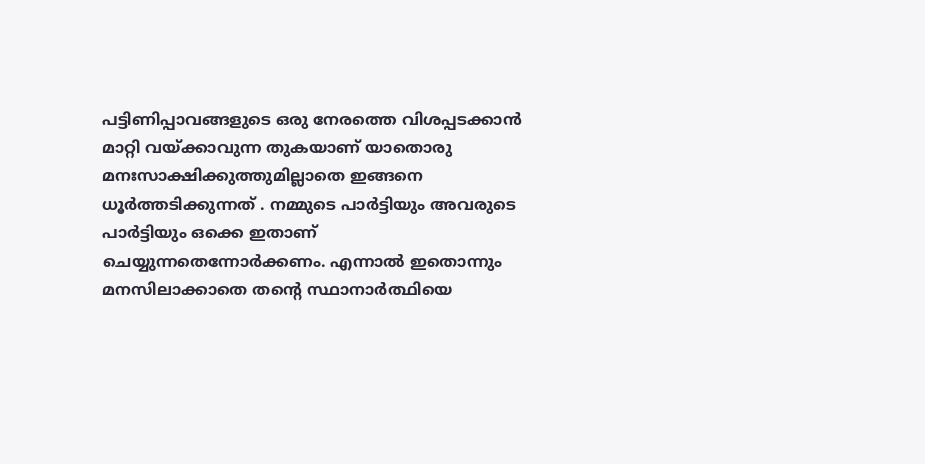പട്ടിണിപ്പാവങ്ങളുടെ ഒരു നേരത്തെ വിശപ്പടക്കാൻ മാറ്റി വയ്ക്കാവുന്ന തുകയാണ് യാതൊരു മനഃസാക്ഷിക്കുത്തുമില്ലാതെ ഇങ്ങനെ ധൂർത്തടിക്കുന്നത് . നമ്മുടെ പാർട്ടിയും അവരുടെ പാർട്ടിയും ഒക്കെ ഇതാണ് ചെയ്യുന്നതെന്നോർക്കണം. എന്നാൽ ഇതൊന്നും മനസിലാക്കാതെ തന്റെ സ്ഥാനാർത്ഥിയെ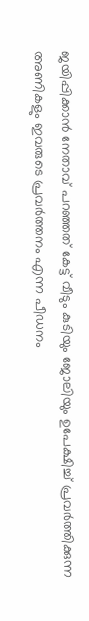ജയിപ്പിക്കാൻ നേതാവ് പറഞ്ഞത് കേട്ട് വീടും കുടിയും ജോലിയും ഉപേക്ഷിച്ച് പ്രവർത്തിക്കുന്ന അണികളും ഇവരുടെ പ്രവർത്തനം എന്ന പീഡനം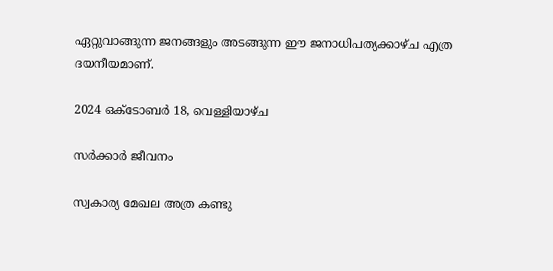ഏറ്റുവാങ്ങുന്ന ജനങ്ങളും അടങ്ങുന്ന ഈ ജനാധിപത്യക്കാഴ്ച എത്ര ദയനീയമാണ്.

2024 ഒക്‌ടോബർ 18, വെള്ളിയാഴ്‌ച

സർക്കാർ ജീവനം

സ്വകാര്യ മേഖല അത്ര കണ്ടു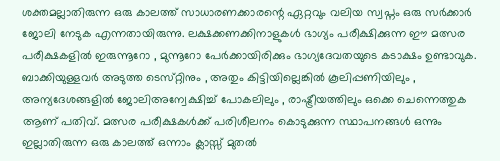ശക്തമല്ലാതിരുന്ന ഒരു കാലത്ത് സാധാരണക്കാരന്റെ ഏറ്റവും വലിയ സ്വപ്നം ഒരു സർക്കാർ ജോലി നേടുക എന്നതായിരുന്നു. ലക്ഷക്കണക്കിനാളുകൾ ഭാഗ്യം പരീക്ഷിക്കുന്ന ഈ മത്സര പരീക്ഷകളിൽ ഇരുന്നൂറോ , മുന്നൂറോ പേർക്കായിരിക്കും ഭാഗ്യദേവതയുടെ കടാക്ഷം ഉണ്ടാവുക. ബാക്കിയുള്ളവർ അടുത്ത ടെസ്‌റ്റിനും , അതും കിട്ടിയില്ലെങ്കിൽ കൂലിപ്പണിയിലും , അന്യദേശങ്ങളിൽ ജോലിഅന്വേക്ഷിച്ച് പോകലിലും , രാഷ്ട്രീയത്തിലും ഒക്കെ ചെന്നെത്തുക ആണ് പതിവ്. മത്സര പരീക്ഷകൾക്ക് പരിശീലനം കൊടുക്കുന്ന സ്ഥാപനങ്ങൾ ഒന്നും ഇല്ലാതിരുന്ന ഒരു കാലത്ത് ഒന്നാം ക്ലാസ്സ് മുതൽ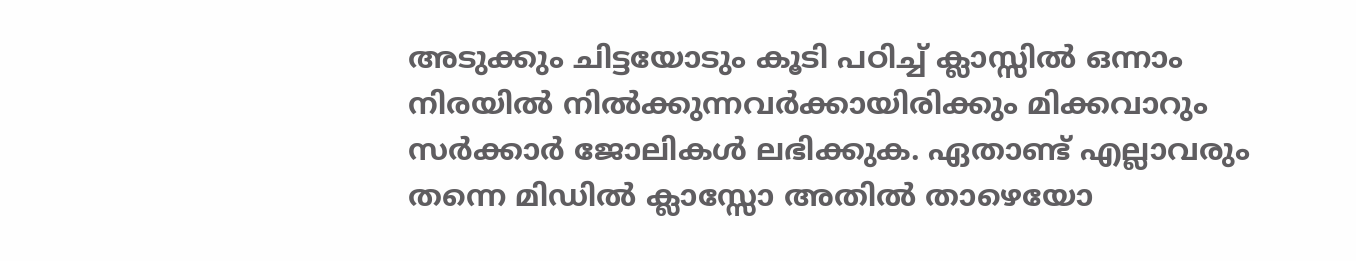അടുക്കും ചിട്ടയോടും കൂടി പഠിച്ച് ക്ലാസ്സിൽ ഒന്നാം നിരയിൽ നിൽക്കുന്നവർക്കായിരിക്കും മിക്കവാറും സർക്കാർ ജോലികൾ ലഭിക്കുക. ഏതാണ്ട് എല്ലാവരും തന്നെ മിഡിൽ ക്ലാസ്സോ അതിൽ താഴെയോ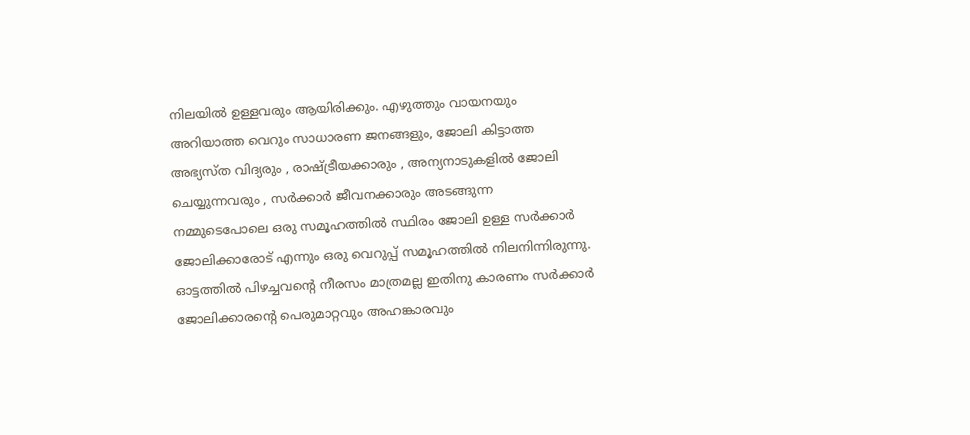നിലയിൽ ഉള്ളവരും ആയിരിക്കും. എഴുത്തും വായനയും അറിയാത്ത വെറും സാധാരണ ജനങ്ങളും, ജോലി കിട്ടാത്ത അഭ്യസ്ത വിദ്യരും , രാഷ്ട്രീയക്കാരും , അന്യനാടുകളിൽ ജോലി ചെയ്യുന്നവരും , സർക്കാർ ജീവനക്കാരും അടങ്ങുന്ന നമ്മുടെപോലെ ഒരു സമൂഹത്തിൽ സ്ഥിരം ജോലി ഉള്ള സർക്കാർ ജോലിക്കാരോട് എന്നും ഒരു വെറുപ്പ് സമൂഹത്തിൽ നിലനിന്നിരുന്നു. ഓട്ടത്തിൽ പിഴച്ചവന്റെ നീരസം മാത്രമല്ല ഇതിനു കാരണം സർക്കാർ ജോലിക്കാരന്റെ പെരുമാറ്റവും അഹങ്കാരവും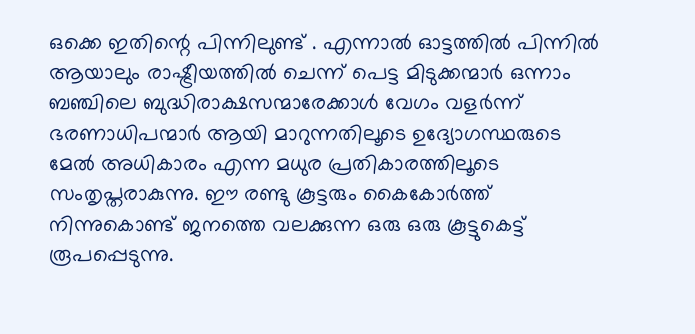ഒക്കെ ഇതിന്റെ പിന്നിലുണ്ട് . എന്നാൽ ഓട്ടത്തിൽ പിന്നിൽ ആയാലും രാഷ്ട്രീയത്തിൽ ചെന്ന് പെട്ട മിടുക്കന്മാർ ഒന്നാം ബഞ്ചിലെ ബുദ്ധിരാക്ഷസന്മാരേക്കാൾ വേഗം വളർന്ന് ഭരണാധിപന്മാർ ആയി മാറുന്നതിലൂടെ ഉദ്യോഗസ്ഥരുടെ മേൽ അധികാരം എന്ന മധുര പ്രതികാരത്തിലൂടെ സംതൃപ്തരാകുന്നു. ഈ രണ്ടു കൂട്ടരും കൈകോർത്ത് നിന്നുകൊണ്ട് ജനത്തെ വലക്കുന്ന ഒരു ഒരു കൂട്ടുകെട്ട് രൂപപ്പെടുന്നു.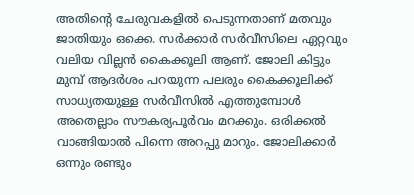അതിന്റെ ചേരുവകളിൽ പെടുന്നതാണ് മതവും ജാതിയും ഒക്കെ. സർക്കാർ സർവീസിലെ ഏറ്റവും വലിയ വില്ലൻ കൈക്കൂലി ആണ്. ജോലി കിട്ടും മുമ്പ് ആദർശം പറയുന്ന പലരും കൈക്കൂലിക്ക് സാധ്യതയുള്ള സർവീസിൽ എത്തുമ്പോൾ അതെല്ലാം സൗകര്യപൂർവം മറക്കും. ഒരിക്കൽ വാങ്ങിയാൽ പിന്നെ അറപ്പു മാറും. ജോലിക്കാർ ഒന്നും രണ്ടും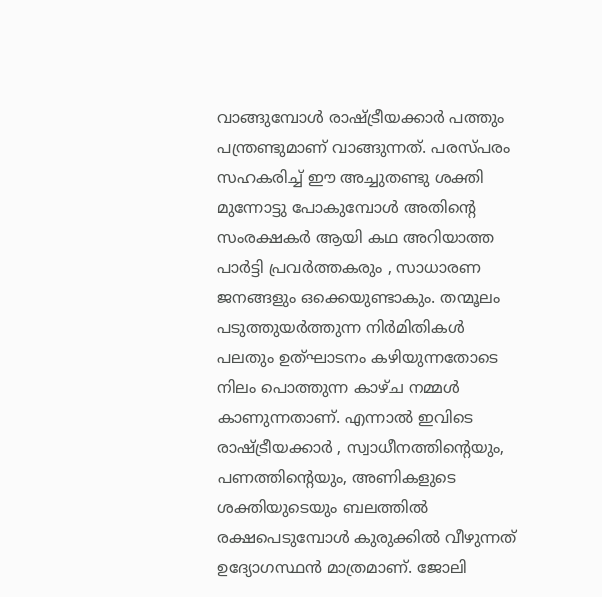വാങ്ങുമ്പോൾ രാഷ്ട്രീയക്കാർ പത്തും പന്ത്രണ്ടുമാണ് വാങ്ങുന്നത്. പരസ്പരം സഹകരിച്ച് ഈ അച്ചുതണ്ടു ശക്തി മുന്നോട്ടു പോകുമ്പോൾ അതിന്റെ സംരക്ഷകർ ആയി കഥ അറിയാത്ത പാർട്ടി പ്രവർത്തകരും , സാധാരണ ജനങ്ങളും ഒക്കെയുണ്ടാകും. തന്മൂലം പടുത്തുയർത്തുന്ന നിർമിതികൾ പലതും ഉത്‌ഘാടനം കഴിയുന്നതോടെ നിലം പൊത്തുന്ന കാഴ്ച നമ്മൾ കാണുന്നതാണ്. എന്നാൽ ഇവിടെ രാഷ്ട്രീയക്കാർ , സ്വാധീനത്തിന്റെയും, പണത്തിന്റെയും, അണികളുടെ ശക്തിയുടെയും ബലത്തിൽ രക്ഷപെടുമ്പോൾ കുരുക്കിൽ വീഴുന്നത് ഉദ്യോഗസ്ഥൻ മാത്രമാണ്. ജോലി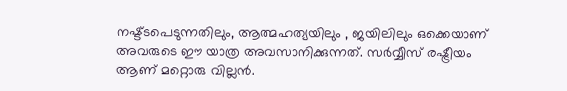നഷ്ട്ടപെടുന്നതിലും, ആത്മഹത്യയിലും , ജയിലിലും ഒക്കെയാണ് അവരുടെ ഈ യാത്ര അവസാനിക്കുന്നത്. സർവ്വീസ് രഷ്ട്രീയം ആണ് മറ്റൊരു വില്ലൻ.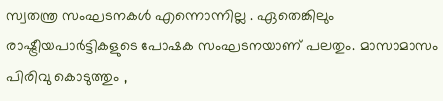സ്വതന്ത്ര സംഘടനകൾ എന്നൊന്നില്ല . ഏതെങ്കിലും രാഷ്ട്രീയപാർട്ടികളുടെ പോഷക സംഘടനയാണ് പലതും. മാസാമാസം പിരിവു കൊടുത്തും ,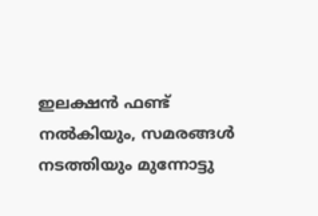ഇലക്ഷൻ ഫണ്ട് നൽകിയും, സമരങ്ങൾ നടത്തിയും മുന്നോട്ടു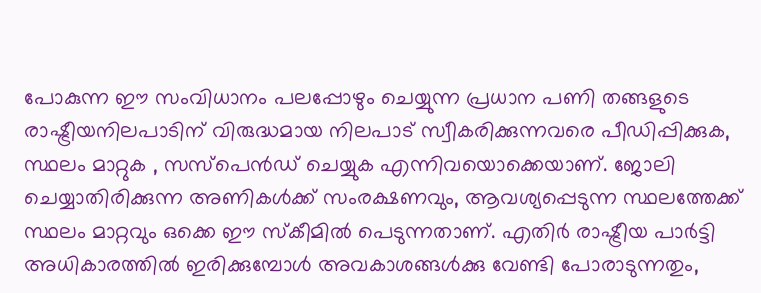പോകുന്ന ഈ സംവിധാനം പലപ്പോഴും ചെയ്യുന്ന പ്രധാന പണി തങ്ങളുടെ രാഷ്ട്രീയനിലപാടിന് വിരുദ്ധമായ നിലപാട് സ്വീകരിക്കുന്നവരെ പീഡിപ്പിക്കുക, സ്ഥലം മാറ്റുക , സസ്‌പെൻഡ് ചെയ്യുക എന്നിവയൊക്കെയാണ്. ജോലി ചെയ്യാതിരിക്കുന്ന അണികൾക്ക് സംരക്ഷണവും, ആവശ്യപ്പെടുന്ന സ്ഥലത്തേക്ക് സ്ഥലം മാറ്റവും ഒക്കെ ഈ സ്‌കീമിൽ പെടുന്നതാണ്. എതിർ രാഷ്ട്രീയ പാർട്ടി അധികാരത്തിൽ ഇരിക്കുമ്പോൾ അവകാശങ്ങൾക്കു വേണ്ടി പോരാടുന്നതും,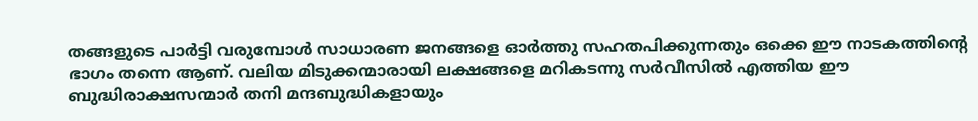തങ്ങളുടെ പാർട്ടി വരുമ്പോൾ സാധാരണ ജനങ്ങളെ ഓർത്തു സഹതപിക്കുന്നതും ഒക്കെ ഈ നാടകത്തിന്റെ ഭാഗം തന്നെ ആണ്. വലിയ മിടുക്കന്മാരായി ലക്ഷങ്ങളെ മറികടന്നു സർവീസിൽ എത്തിയ ഈ ബുദ്ധിരാക്ഷസന്മാർ തനി മന്ദബുദ്ധികളായും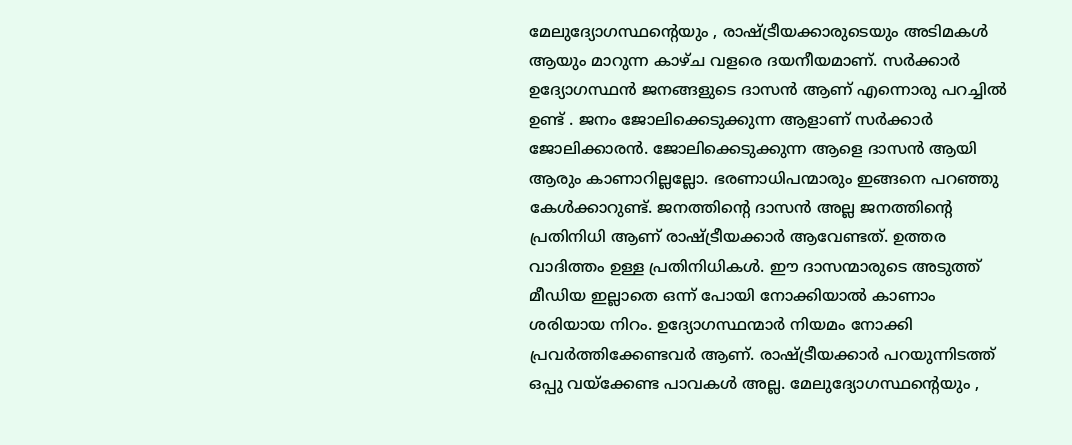മേലുദ്യോഗസ്ഥന്റെയും , രാഷ്ട്രീയക്കാരുടെയും അടിമകൾ ആയും മാറുന്ന കാഴ്ച വളരെ ദയനീയമാണ്. സർക്കാർ ഉദ്യോഗസ്ഥൻ ജനങ്ങളുടെ ദാസൻ ആണ് എന്നൊരു പറച്ചിൽ ഉണ്ട് . ജനം ജോലിക്കെടുക്കുന്ന ആളാണ് സർക്കാർ ജോലിക്കാരൻ. ജോലിക്കെടുക്കുന്ന ആളെ ദാസൻ ആയി ആരും കാണാറില്ലല്ലോ. ഭരണാധിപന്മാരും ഇങ്ങനെ പറഞ്ഞു കേൾക്കാറുണ്ട്. ജനത്തിന്റെ ദാസൻ അല്ല ജനത്തിന്റെ പ്രതിനിധി ആണ് രാഷ്ട്രീയക്കാർ ആവേണ്ടത്. ഉത്തര വാദിത്തം ഉള്ള പ്രതിനിധികൾ. ഈ ദാസന്മാരുടെ അടുത്ത് മീഡിയ ഇല്ലാതെ ഒന്ന് പോയി നോക്കിയാൽ കാണാം ശരിയായ നിറം. ഉദ്യോഗസ്ഥന്മാർ നിയമം നോക്കി പ്രവർത്തിക്കേണ്ടവർ ആണ്. രാഷ്ട്രീയക്കാർ പറയുന്നിടത്ത് ഒപ്പു വയ്‌ക്കേണ്ട പാവകൾ അല്ല. മേലുദ്യോഗസ്ഥന്റെയും ,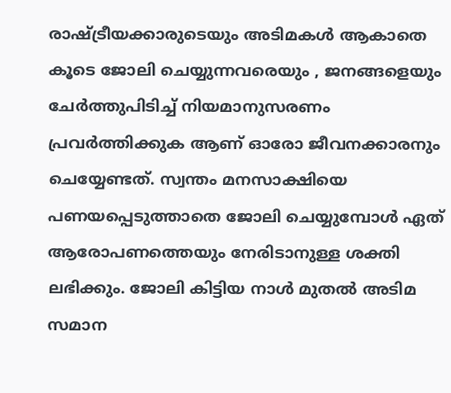രാഷ്ട്രീയക്കാരുടെയും അടിമകൾ ആകാതെ കൂടെ ജോലി ചെയ്യുന്നവരെയും , ജനങ്ങളെയും ചേർത്തുപിടിച്ച് നിയമാനുസരണം പ്രവർത്തിക്കുക ആണ് ഓരോ ജീവനക്കാരനും ചെയ്യേണ്ടത്. സ്വന്തം മനസാക്ഷിയെ പണയപ്പെടുത്താതെ ജോലി ചെയ്യുമ്പോൾ ഏത് ആരോപണത്തെയും നേരിടാനുള്ള ശക്തി ലഭിക്കും. ജോലി കിട്ടിയ നാൾ മുതൽ അടിമ സമാന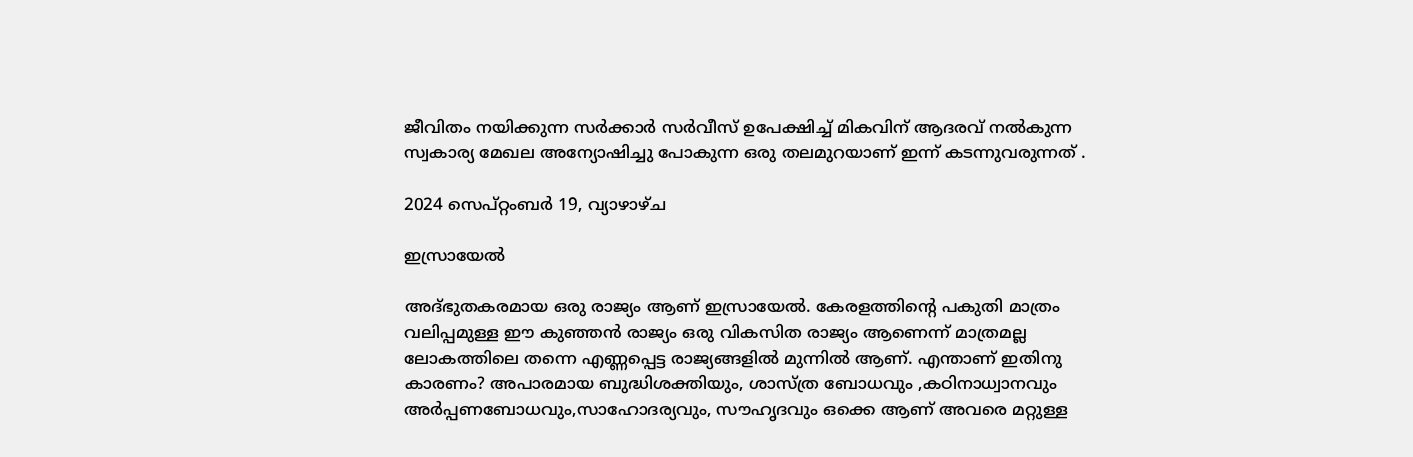ജീവിതം നയിക്കുന്ന സർക്കാർ സർവീസ് ഉപേക്ഷിച്ച് മികവിന് ആദരവ് നൽകുന്ന സ്വകാര്യ മേഖല അന്യോഷിച്ചു പോകുന്ന ഒരു തലമുറയാണ് ഇന്ന് കടന്നുവരുന്നത് .

2024 സെപ്റ്റംബർ 19, വ്യാഴാഴ്‌ച

ഇസ്രായേൽ

അദ്ഭുതകരമായ ഒരു രാജ്യം ആണ് ഇസ്രായേൽ. കേരളത്തിന്റെ പകുതി മാത്രം വലിപ്പമുള്ള ഈ കുഞ്ഞൻ രാജ്യം ഒരു വികസിത രാജ്യം ആണെന്ന് മാത്രമല്ല ലോകത്തിലെ തന്നെ എണ്ണപ്പെട്ട രാജ്യങ്ങളിൽ മുന്നിൽ ആണ്. എന്താണ് ഇതിനു കാരണം? അപാരമായ ബുദ്ധിശക്തിയും, ശാസ്ത്ര ബോധവും ,കഠിനാധ്വാനവും അർപ്പണബോധവും,സാഹോദര്യവും, സൗഹൃദവും ഒക്കെ ആണ് അവരെ മറ്റുള്ള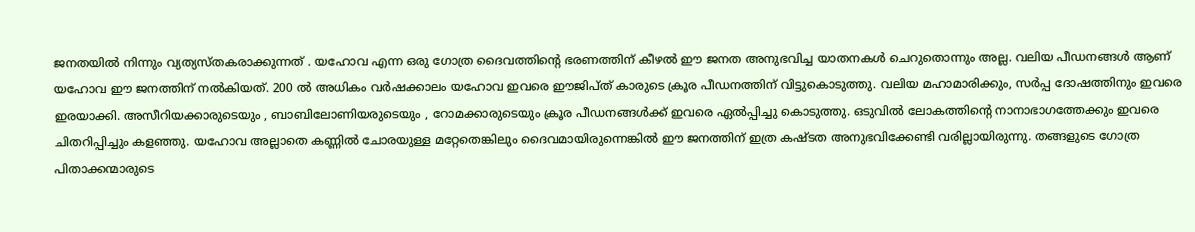ജനതയിൽ നിന്നും വ്യത്യസ്‌തകരാക്കുന്നത് . യഹോവ എന്ന ഒരു ഗോത്ര ദൈവത്തിന്റെ ഭരണത്തിന് കീഴൽ ഈ ജനത അനുഭവിച്ച യാതനകൾ ചെറുതൊന്നും അല്ല. വലിയ പീഡനങ്ങൾ ആണ് യഹോവ ഈ ജനത്തിന് നൽകിയത്. 200 ൽ അധികം വർഷക്കാലം യഹോവ ഇവരെ ഈജിപ്ത് കാരുടെ ക്രൂര പീഡനത്തിന് വിട്ടുകൊടുത്തു. വലിയ മഹാമാരിക്കും, സർപ്പ ദോഷത്തിനും ഇവരെ ഇരയാക്കി. അസീറിയക്കാരുടെയും , ബാബിലോണിയരുടെയും , റോമക്കാരുടെയും ക്രൂര പീഡനങ്ങൾക്ക് ഇവരെ ഏൽപ്പിച്ചു കൊടുത്തു. ഒടുവിൽ ലോകത്തിന്റെ നാനാഭാഗത്തേക്കും ഇവരെ ചിതറിപ്പിച്ചും കളഞ്ഞു. യഹോവ അല്ലാതെ കണ്ണിൽ ചോരയുള്ള മറ്റേതെങ്കിലും ദൈവമായിരുന്നെങ്കിൽ ഈ ജനത്തിന് ഇത്ര കഷ്ടത അനുഭവിക്കേണ്ടി വരില്ലായിരുന്നു. തങ്ങളുടെ ഗോത്ര പിതാക്കന്മാരുടെ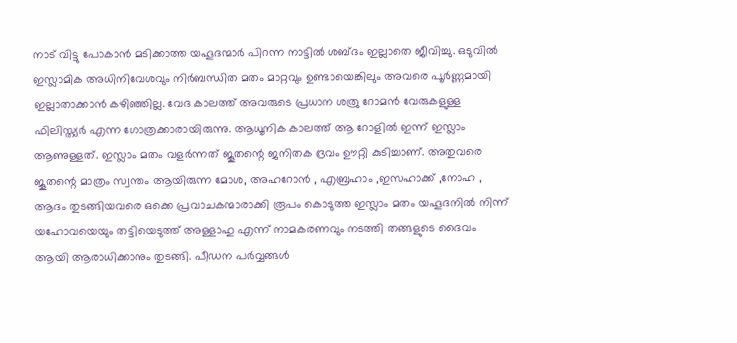നാട് വിട്ടു പോകാൻ മടിക്കാത്ത യഹൂദന്മാർ പിറന്ന നാട്ടിൽ ശബ്ദം ഇല്ലാതെ ജീവിച്ചു. ഒടുവിൽ ഇസ്ലാമിക അധിനിവേശവും നിർബന്ധിത മതം മാറ്റവും ഉണ്ടായെങ്കിലും അവരെ പൂർണ്ണമായി ഇല്ലാതാക്കാൻ കഴിഞ്ഞില്ല. വേദ കാലത്ത് അവരുടെ പ്രധാന ശത്രു റോമൻ വേരുകളുള്ള ഫിലിസ്ത്യർ എന്ന ഗോത്രക്കാരായിരുന്നു. ആധൂനിക കാലത്ത് ആ റോളിൽ ഇന്ന് ഇസ്ലാം ആണുള്ളത്. ഇസ്ലാം മതം വളർന്നത് ജൂതന്റെ ജനിതക ദ്രവം ഊറ്റി കുടിച്ചാണ്. അതുവരെ ജൂതന്റെ മാത്രം സ്വന്തം ആയിരുന്ന മോശ, അഹറോൻ , എബ്രഹാം ,ഇസഹാക്ക് ,നോഹ , ആദം തുടങ്ങിയവരെ ഒക്കെ പ്രവാചകന്മാരാക്കി രൂപം കൊടുത്ത ഇസ്ലാം മതം യഹൂദനിൽ നിന്ന് യഹോവയെയും തട്ടിയെടുത്ത് അള്ളാഹു എന്ന് നാമകരണവും നടത്തി തങ്ങളുടെ ദൈവം ആയി ആരാധിക്കാനും തുടങ്ങി. പീഡന പർവ്വങ്ങൾ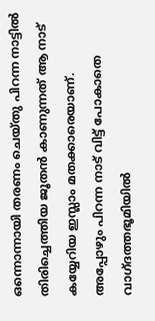ഒന്നൊന്നായി തരണം ചെയ്തു പിറന്ന നാട്ടിൽ തിരിച്ചെത്തിയ ജൂതൻ കാണുന്നത് ആ നാട് കയ്യേറിയ ഇസ്ലാം മതക്കാരെയാണ്. അപ്പോഴും പിറന്ന നാട് വിട്ട് പോകാതെ വാഗ്ദത്തഭൂമിയിൽ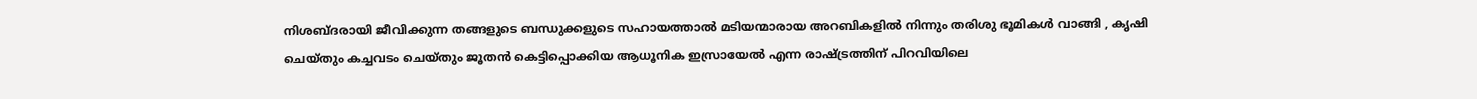നിശബ്ദരായി ജീവിക്കുന്ന തങ്ങളുടെ ബന്ധുക്കളുടെ സഹായത്താൽ മടിയന്മാരായ അറബികളിൽ നിന്നും തരിശു ഭൂമികൾ വാങ്ങി , കൃഷി ചെയ്തും കച്ചവടം ചെയ്തും ജൂതൻ കെട്ടിപ്പൊക്കിയ ആധൂനിക ഇസ്രായേൽ എന്ന രാഷ്ട്രത്തിന് പിറവിയിലെ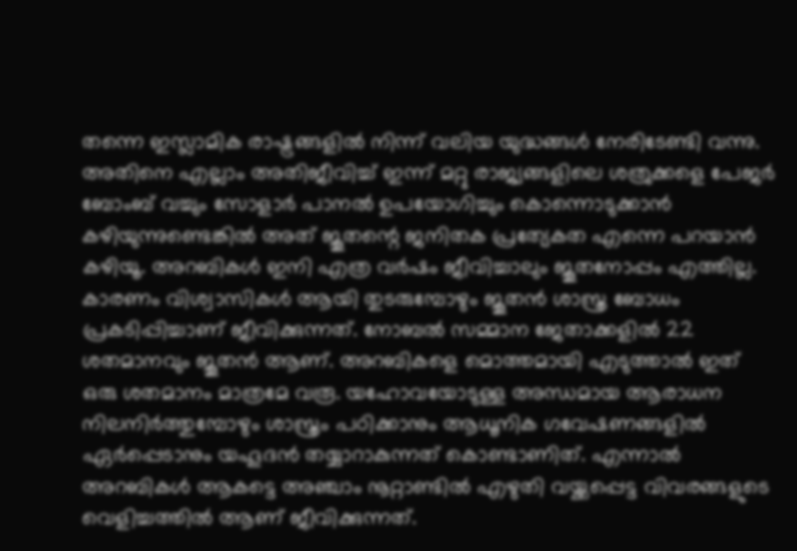തന്നെ ഇസ്ലാമിക രാഷ്ട്രങ്ങളിൽ നിന്ന് വലിയ യുദ്ധങ്ങൾ നേരിടേണ്ടി വന്നു. അതിനെ എല്ലാം അതിജീവിച്ച് ഇന്ന് മറ്റു രാജ്യങ്ങളിലെ ശത്രുക്കളെ പേജർ ബോംബ് വച്ചും സോളാർ പാനൽ ഉപയോഗിച്ചും കൊന്നൊടുക്കാൻ കഴിയുന്നുണ്ടെങ്കിൽ അത് ജൂതന്റെ ജനിതക പ്രത്യേകത എന്നെ പറയാൻ കഴിയൂ. അറബികൾ ഇനി എത്ര വർഷം ജീവിച്ചാലും ജൂതനോപ്പം എത്തില്ല. കാരണം വിശ്വാസികൾ ആയി തുടരുമ്പോഴും ജൂതൻ ശാസ്ത്ര ബോധം പ്രകടിപ്പിച്ചാണ് ജീവിക്കുന്നത്. നോബൽ സമ്മാന ജേതാക്കളിൽ 22 ശതമാനവും ജൂതൻ ആണ്. അറബികളെ മൊത്തമായി എടുത്താൽ ഇത് ഒരു ശതമാനം മാത്രമേ വരൂ. യഹോവയോടുള്ള അന്ധമായ ആരാധന നിലനിർത്തുമ്പോഴും ശാസ്ത്രം പഠിക്കാനും ആധൂനിക ഗവേഷണങ്ങളിൽ ഏർപ്പെടാനും യഹൂദൻ തയ്യാറാകുന്നത് കൊണ്ടാണിത്. എന്നാൽ അറബികൾ ആകട്ടെ അഞ്ചാം നൂറ്റാണ്ടിൽ എഴുതി വയ്ക്കപ്പെട്ട വിവരങ്ങളുടെ വെളിച്ചത്തിൽ ആണ് ജീവിക്കുന്നത്.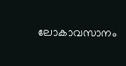ലോകാവസാനം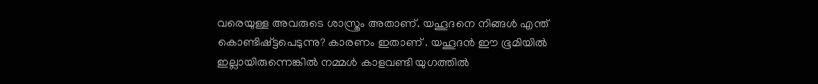വരെയുള്ള അവരുടെ ശാസ്ത്രം അതാണ്. യഹൂദനെ നിങ്ങൾ എന്ത് കൊണ്ടിഷ്ട്ടപെടുന്നു? കാരണം ഇതാണ് . യഹൂദൻ ഈ ഭൂമിയിൽ ഇല്ലായിരുന്നെങ്കിൽ നമ്മൾ കാളവണ്ടി യുഗത്തിൽ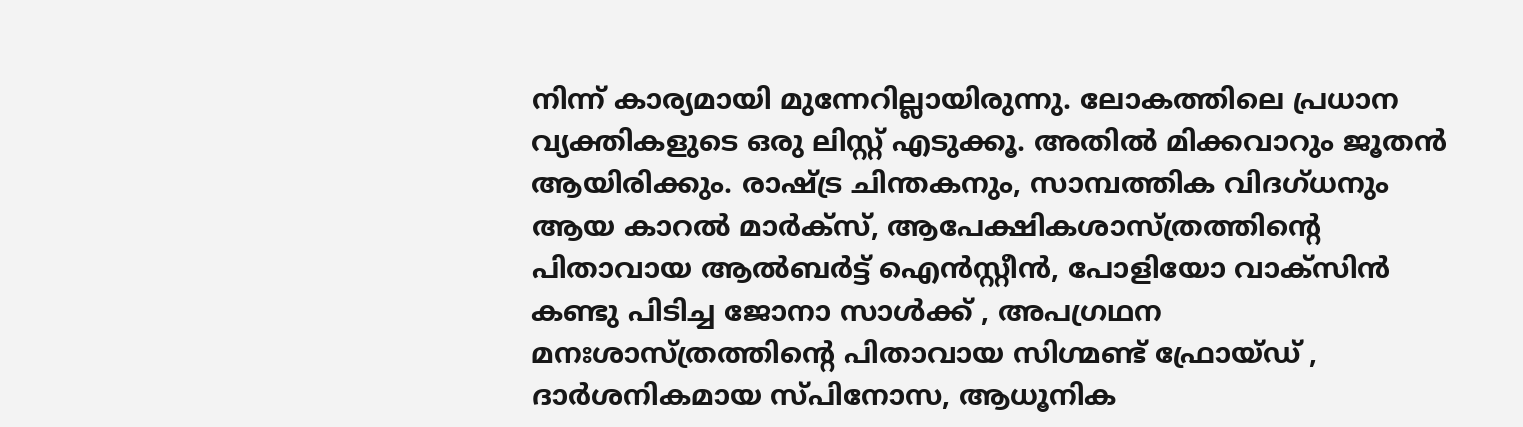നിന്ന് കാര്യമായി മുന്നേറില്ലായിരുന്നു. ലോകത്തിലെ പ്രധാന വ്യക്തികളുടെ ഒരു ലിസ്റ്റ് എടുക്കൂ. അതിൽ മിക്കവാറും ജൂതൻ ആയിരിക്കും. രാഷ്ട്ര ചിന്തകനും, സാമ്പത്തിക വിദഗ്ധനും ആയ കാറൽ മാർക്സ്, ആപേക്ഷികശാസ്ത്രത്തിന്റെ പിതാവായ ആൽബർട്ട് ഐൻസ്റ്റീൻ, പോളിയോ വാക്‌സിൻ കണ്ടു പിടിച്ച ജോനാ സാൾക്ക് , അപഗ്രഥന മനഃശാസ്ത്രത്തിന്റെ പിതാവായ സിഗ്മണ്ട് ഫ്രോയ്ഡ് , ദാർശനികമായ സ്പിനോസ, ആധൂനിക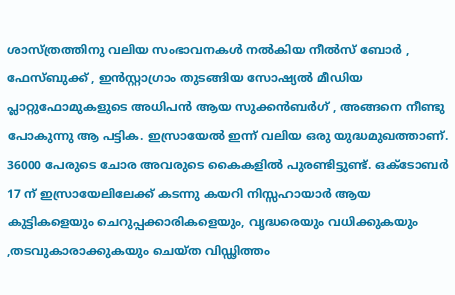ശാസ്ത്രത്തിനു വലിയ സംഭാവനകൾ നൽകിയ നീൽസ് ബോർ , ഫേസ്ബുക്ക് , ഇൻസ്റ്റാഗ്രാം തുടങ്ങിയ സോഷ്യൽ മീഡിയ പ്ലാറ്റുഫോമുകളുടെ അധിപൻ ആയ സുക്കൻബർഗ് , അങ്ങനെ നീണ്ടു പോകുന്നു ആ പട്ടിക. ഇസ്രായേൽ ഇന്ന് വലിയ ഒരു യുദ്ധമുഖത്താണ്. 36000 പേരുടെ ചോര അവരുടെ കൈകളിൽ പുരണ്ടിട്ടുണ്ട്. ഒക്ടോബർ 17 ന് ഇസ്രായേലിലേക്ക് കടന്നു കയറി നിസ്സഹായാർ ആയ കുട്ടികളെയും ചെറുപ്പക്കാരികളെയും, വൃദ്ധരെയും വധിക്കുകയും ,തടവുകാരാക്കുകയും ചെയ്ത വിഡ്ഢിത്തം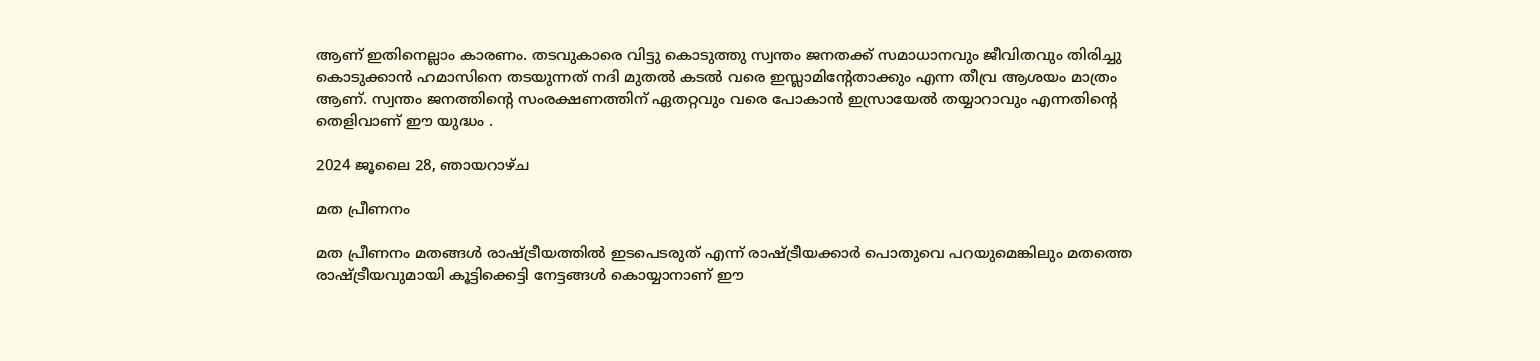ആണ് ഇതിനെല്ലാം കാരണം. തടവുകാരെ വിട്ടു കൊടുത്തു സ്വന്തം ജനതക്ക് സമാധാനവും ജീവിതവും തിരിച്ചു കൊടുക്കാൻ ഹമാസിനെ തടയുന്നത് നദി മുതൽ കടൽ വരെ ഇസ്ലാമിന്റേതാക്കും എന്ന തീവ്ര ആശയം മാത്രം ആണ്. സ്വന്തം ജനത്തിന്റെ സംരക്ഷണത്തിന് ഏതറ്റവും വരെ പോകാൻ ഇസ്രായേൽ തയ്യാറാവും എന്നതിന്റെ തെളിവാണ് ഈ യുദ്ധം .

2024 ജൂലൈ 28, ഞായറാഴ്‌ച

മത പ്രീണനം

മത പ്രീണനം മതങ്ങൾ രാഷ്ട്രീയത്തിൽ ഇടപെടരുത് എന്ന് രാഷ്ട്രീയക്കാർ പൊതുവെ പറയുമെങ്കിലും മതത്തെ രാഷ്ട്രീയവുമായി കൂട്ടിക്കെട്ടി നേട്ടങ്ങൾ കൊയ്യാനാണ് ഈ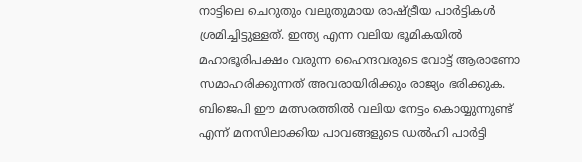നാട്ടിലെ ചെറുതും വലുതുമായ രാഷ്ട്രീയ പാർട്ടികൾ ശ്രമിച്ചിട്ടുള്ളത്. ഇന്ത്യ എന്ന വലിയ ഭൂമികയിൽ മഹാഭൂരിപക്ഷം വരുന്ന ഹൈന്ദവരുടെ വോട്ട് ആരാണോ സമാഹരിക്കുന്നത് അവരായിരിക്കും രാജ്യം ഭരിക്കുക. ബിജെപി ഈ മത്സരത്തിൽ വലിയ നേട്ടം കൊയ്യുന്നുണ്ട് എന്ന് മനസിലാക്കിയ പാവങ്ങളുടെ ഡൽഹി പാർട്ടി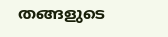തങ്ങളുടെ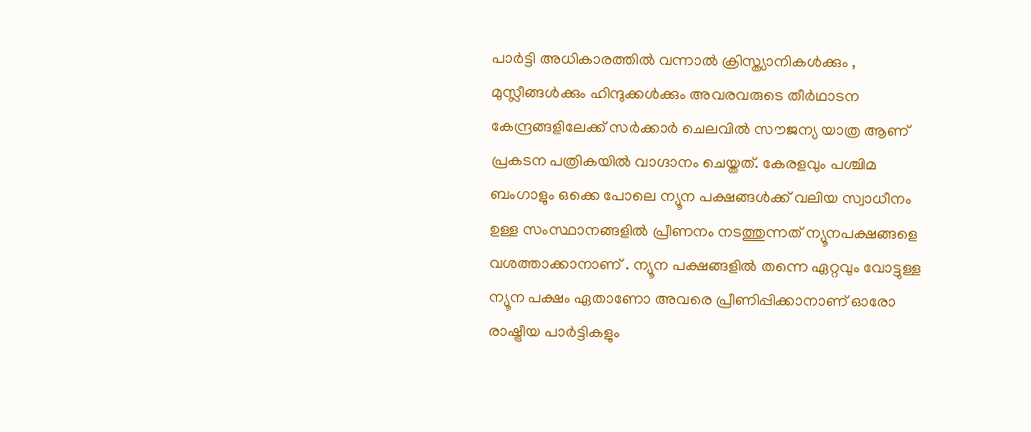പാർട്ടി അധികാരത്തിൽ വന്നാൽ ക്രിസ്ത്യാനികൾക്കും , മുസ്ലീങ്ങൾക്കും ഹിന്ദുക്കൾക്കും അവരവരുടെ തീർഥാടന കേന്ദ്രങ്ങളിലേക്ക് സർക്കാർ ചെലവിൽ സൗജന്യ യാത്ര ആണ് പ്രകടന പത്രികയിൽ വാഗ്ദാനം ചെയ്തത്. കേരളവും പശ്ചിമ ബംഗാളും ഒക്കെ പോലെ ന്യൂന പക്ഷങ്ങൾക്ക് വലിയ സ്വാധീനം ഉള്ള സംസ്ഥാനങ്ങളിൽ പ്രീണനം നടത്തുന്നത് ന്യൂനപക്ഷങ്ങളെ വശത്താക്കാനാണ് . ന്യൂന പക്ഷങ്ങളിൽ തന്നെ ഏറ്റവും വോട്ടുള്ള ന്യൂന പക്ഷം ഏതാണോ അവരെ പ്രീണിപ്പിക്കാനാണ് ഓരോ രാഷ്ട്രീയ പാർട്ടികളും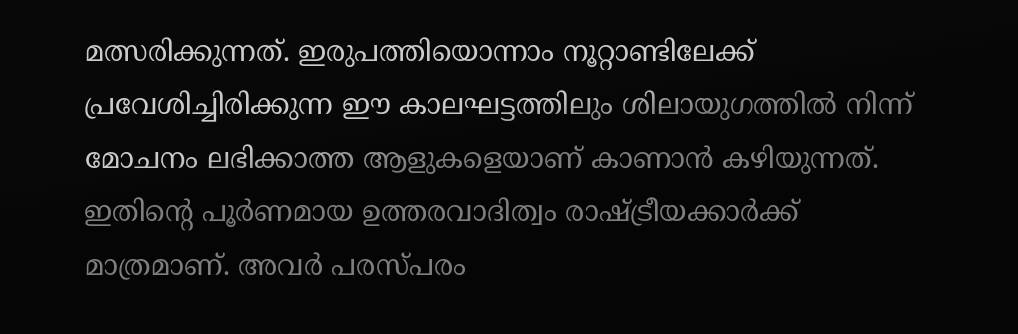മത്സരിക്കുന്നത്. ഇരുപത്തിയൊന്നാം നൂറ്റാണ്ടിലേക്ക് പ്രവേശിച്ചിരിക്കുന്ന ഈ കാലഘട്ടത്തിലും ശിലായുഗത്തിൽ നിന്ന് മോചനം ലഭിക്കാത്ത ആളുകളെയാണ് കാണാൻ കഴിയുന്നത്. ഇതിന്റെ പൂർണമായ ഉത്തരവാദിത്വം രാഷ്ട്രീയക്കാർക്ക് മാത്രമാണ്. അവർ പരസ്പരം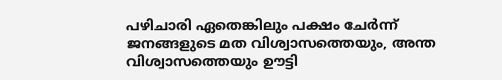പഴിചാരി ഏതെങ്കിലും പക്ഷം ചേർന്ന് ജനങ്ങളുടെ മത വിശ്വാസത്തെയും, അന്ത വിശ്വാസത്തെയും ഊട്ടി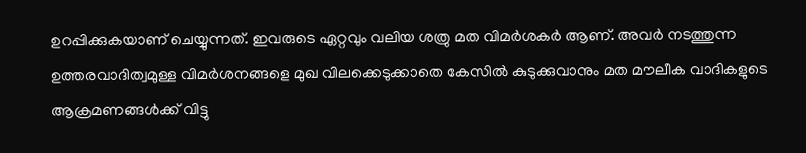ഉറപ്പിക്കുകയാണ് ചെയ്യുന്നത്. ഇവരുടെ ഏറ്റവും വലിയ ശത്രു മത വിമർശകർ ആണ്. അവർ നടത്തുന്ന ഉത്തരവാദിത്വമുള്ള വിമർശനങ്ങളെ മുഖ വിലക്കെടുക്കാതെ കേസിൽ കുടുക്കുവാനും മത മൗലീക വാദികളുടെ ആക്രമണങ്ങൾക്ക് വിട്ടു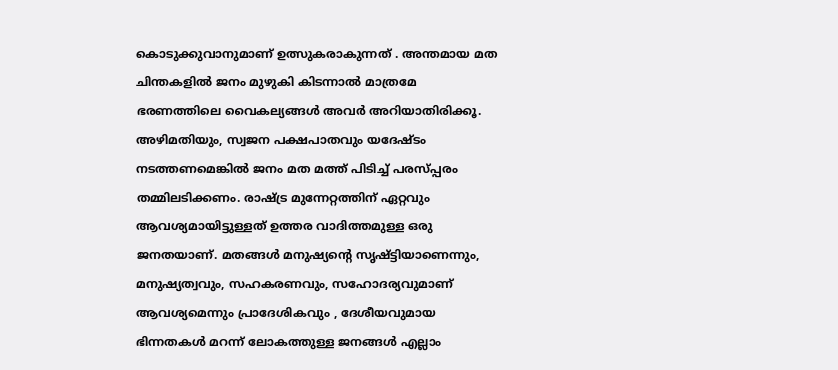കൊടുക്കുവാനുമാണ് ഉത്സുകരാകുന്നത് . അന്തമായ മത ചിന്തകളിൽ ജനം മുഴുകി കിടന്നാൽ മാത്രമേ ഭരണത്തിലെ വൈകല്യങ്ങൾ അവർ അറിയാതിരിക്കൂ. അഴിമതിയും, സ്വജന പക്ഷപാതവും യദേഷ്ടം നടത്തണമെങ്കിൽ ജനം മത മത്ത് പിടിച്ച് പരസ്പ്പരം തമ്മിലടിക്കണം. രാഷ്ട്ര മുന്നേറ്റത്തിന് ഏറ്റവും ആവശ്യമായിട്ടുള്ളത് ഉത്തര വാദിത്തമുള്ള ഒരു ജനതയാണ്. മതങ്ങൾ മനുഷ്യന്റെ സൃഷ്ട്ടിയാണെന്നും, മനുഷ്യത്വവും, സഹകരണവും, സഹോദര്യവുമാണ് ആവശ്യമെന്നും പ്രാദേശികവും , ദേശീയവുമായ ഭിന്നതകൾ മറന്ന് ലോകത്തുള്ള ജനങ്ങൾ എല്ലാം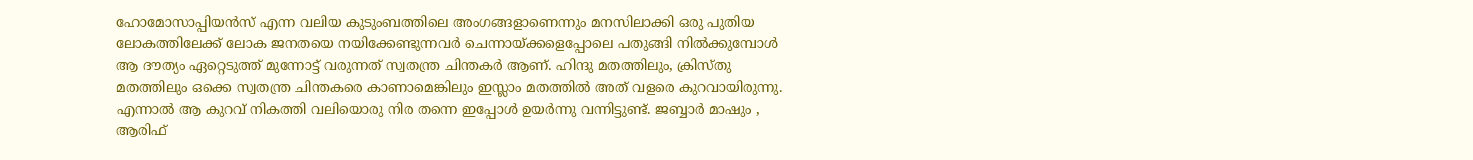ഹോമോസാപ്പിയൻസ് എന്ന വലിയ കുടുംബത്തിലെ അംഗങ്ങളാണെന്നും മനസിലാക്കി ഒരു പുതിയ ലോകത്തിലേക്ക് ലോക ജനതയെ നയിക്കേണ്ടുന്നവർ ചെന്നായ്ക്കളെപ്പോലെ പതുങ്ങി നിൽക്കുമ്പോൾ ആ ദൗത്യം ഏറ്റെടുത്ത് മുന്നോട്ട് വരുന്നത് സ്വതന്ത്ര ചിന്തകർ ആണ്. ഹിന്ദു മതത്തിലും, ക്രിസ്തു മതത്തിലും ഒക്കെ സ്വതന്ത്ര ചിന്തകരെ കാണാമെങ്കിലും ഇസ്ലാം മതത്തിൽ അത് വളരെ കുറവായിരുന്നു. എന്നാൽ ആ കുറവ് നികത്തി വലിയൊരു നിര തന്നെ ഇപ്പോൾ ഉയർന്നു വന്നിട്ടുണ്ട്. ജബ്ബാർ മാഷും , ആരിഫ്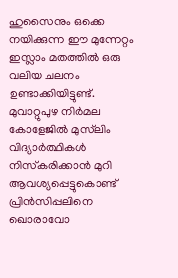ഹുസൈനും ഒക്കെ നയിക്കുന്ന ഈ മുന്നേറ്റം ഇസ്ലാം മതത്തിൽ ഒരു വലിയ ചലനം ഉണ്ടാക്കിയിട്ടുണ്ട്. മുവാറ്റുപുഴ നിർമല കോളേജിൽ മുസ്‌ലിം വിദ്യാർത്ഥികൾ നിസ്‌കരിക്കാൻ മുറി ആവശ്യപ്പെട്ടുകൊണ്ട് പ്രിൻസിപ്പലിനെ ഖൊരാവോ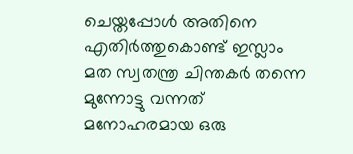ചെയ്തപ്പോൾ അതിനെ എതിർത്തുകൊണ്ട് ഇസ്ലാം മത സ്വതന്ത്ര ചിന്തകർ തന്നെ മുന്നോട്ടു വന്നത് മനോഹരമായ ഒരു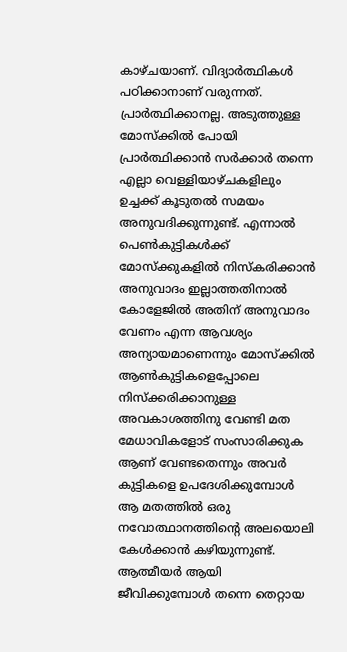കാഴ്ചയാണ്. വിദ്യാർത്ഥികൾ പഠിക്കാനാണ് വരുന്നത്. പ്രാർത്ഥിക്കാനല്ല. അടുത്തുള്ള മോസ്‌ക്കിൽ പോയി പ്രാർത്ഥിക്കാൻ സർക്കാർ തന്നെ എല്ലാ വെള്ളിയാഴ്ചകളിലും ഉച്ചക്ക് കൂടുതൽ സമയം അനുവദിക്കുന്നുണ്ട്. എന്നാൽ പെൺകുട്ടികൾക്ക് മോസ്‌ക്കുകളിൽ നിസ്‌കരിക്കാൻ അനുവാദം ഇല്ലാത്തതിനാൽ കോളേജിൽ അതിന് അനുവാദം വേണം എന്ന ആവശ്യം അന്യായമാണെന്നും മോസ്‌ക്കിൽ ആൺകുട്ടികളെപ്പോലെ നിസ്‌ക്കരിക്കാനുള്ള അവകാശത്തിനു വേണ്ടി മത മേധാവികളോട് സംസാരിക്കുക ആണ് വേണ്ടതെന്നും അവർ കുട്ടികളെ ഉപദേശിക്കുമ്പോൾ ആ മതത്തിൽ ഒരു നവോത്ഥാനത്തിന്റെ അലയൊലി കേൾക്കാൻ കഴിയുന്നുണ്ട്. ആത്മീയർ ആയി ജീവിക്കുമ്പോൾ തന്നെ തെറ്റായ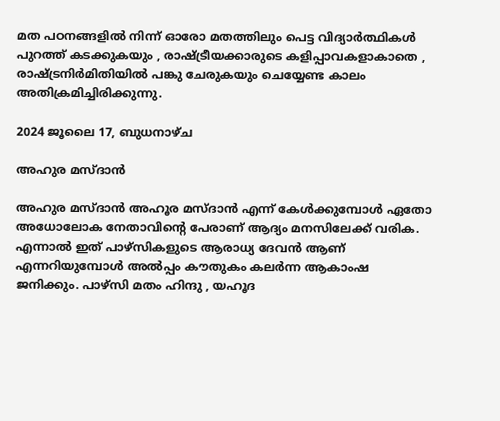മത പഠനങ്ങളിൽ നിന്ന് ഓരോ മതത്തിലും പെട്ട വിദ്യാർത്ഥികൾ പുറത്ത് കടക്കുകയും , രാഷ്ട്രീയക്കാരുടെ കളിപ്പാവകളാകാതെ , രാഷ്ട്രനിർമിതിയിൽ പങ്കു ചേരുകയും ചെയ്യേണ്ട കാലം അതിക്രമിച്ചിരിക്കുന്നു.

2024 ജൂലൈ 17, ബുധനാഴ്‌ച

അഹുര മസ്ദാൻ

അഹുര മസ്ദാൻ അഹൂര മസ്ദാൻ എന്ന് കേൾക്കുമ്പോൾ ഏതോ അധോലോക നേതാവിന്റെ പേരാണ് ആദ്യം മനസിലേക്ക് വരിക. എന്നാൽ ഇത് പാഴ്സികളുടെ ആരാധ്യ ദേവൻ ആണ് എന്നറിയുമ്പോൾ അൽപ്പം കൗതുകം കലർന്ന ആകാംഷ ജനിക്കും. പാഴ്സി മതം ഹിന്ദു , യഹൂദ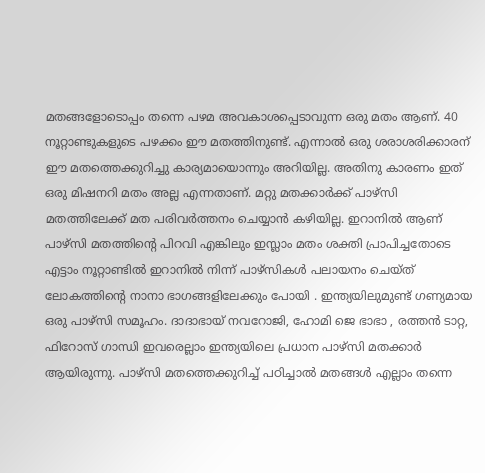മതങ്ങളോടൊപ്പം തന്നെ പഴമ അവകാശപ്പെടാവുന്ന ഒരു മതം ആണ്. 40 നൂറ്റാണ്ടുകളുടെ പഴക്കം ഈ മതത്തിനുണ്ട്. എന്നാൽ ഒരു ശരാശരിക്കാരന് ഈ മതത്തെക്കുറിച്ചു കാര്യമായൊന്നും അറിയില്ല. അതിനു കാരണം ഇത് ഒരു മിഷനറി മതം അല്ല എന്നതാണ്. മറ്റു മതക്കാർക്ക് പാഴ്സി മതത്തിലേക്ക് മത പരിവർത്തനം ചെയ്യാൻ കഴിയില്ല. ഇറാനിൽ ആണ് പാഴ്സി മതത്തിന്റെ പിറവി എങ്കിലും ഇസ്ലാം മതം ശക്തി പ്രാപിച്ചതോടെ എട്ടാം നൂറ്റാണ്ടിൽ ഇറാനിൽ നിന്ന് പാഴ്സികൾ പലായനം ചെയ്ത് ലോകത്തിന്റെ നാനാ ഭാഗങ്ങളിലേക്കും പോയി . ഇന്ത്യയിലുമുണ്ട് ഗണ്യമായ ഒരു പാഴ്സി സമൂഹം. ദാദാഭായ് നവറോജി, ഹോമി ജെ ഭാഭാ , രത്തൻ ടാറ്റ, ഫിറോസ് ഗാന്ധി ഇവരെല്ലാം ഇന്ത്യയിലെ പ്രധാന പാഴ്സി മതക്കാർ ആയിരുന്നു. പാഴ്സി മതത്തെക്കുറിച്ച് പഠിച്ചാൽ മതങ്ങൾ എല്ലാം തന്നെ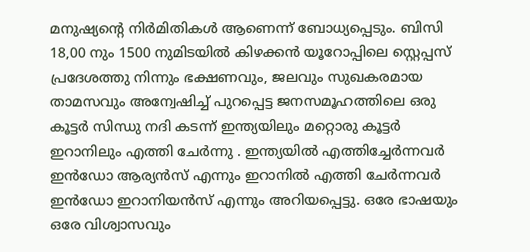മനുഷ്യന്റെ നിർമിതികൾ ആണെന്ന് ബോധ്യപ്പെടും. ബിസി 18,00 നും 1500 നുമിടയിൽ കിഴക്കൻ യൂറോപ്പിലെ സ്റ്റെപ്പസ് പ്രദേശത്തു നിന്നും ഭക്ഷണവും, ജലവും സുഖകരമായ താമസവും അന്വേഷിച്ച് പുറപ്പെട്ട ജനസമൂഹത്തിലെ ഒരു കൂട്ടർ സിന്ധു നദി കടന്ന് ഇന്ത്യയിലും മറ്റൊരു കൂട്ടർ ഇറാനിലും എത്തി ചേർന്നു . ഇന്ത്യയിൽ എത്തിച്ചേർന്നവർ ഇൻഡോ ആര്യൻസ് എന്നും ഇറാനിൽ എത്തി ചേർന്നവർ ഇൻഡോ ഇറാനിയൻസ് എന്നും അറിയപ്പെട്ടു. ഒരേ ഭാഷയും ഒരേ വിശ്വാസവും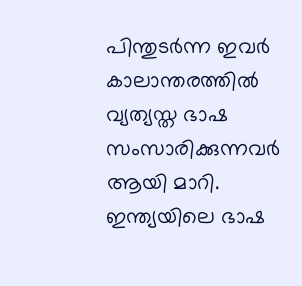പിന്തുടർന്ന ഇവർ കാലാന്തരത്തിൽ വ്യത്യസ്ത ഭാഷ സംസാരിക്കുന്നവർ ആയി മാറി. ഇന്ത്യയിലെ ഭാഷ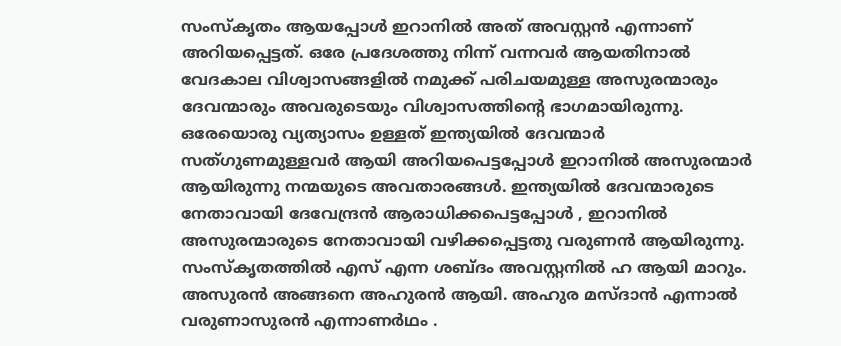സംസ്‌കൃതം ആയപ്പോൾ ഇറാനിൽ അത് അവസ്റ്റൻ എന്നാണ് അറിയപ്പെട്ടത്. ഒരേ പ്രദേശത്തു നിന്ന് വന്നവർ ആയതിനാൽ വേദകാല വിശ്വാസങ്ങളിൽ നമുക്ക് പരിചയമുള്ള അസുരന്മാരും ദേവന്മാരും അവരുടെയും വിശ്വാസത്തിന്റെ ഭാഗമായിരുന്നു. ഒരേയൊരു വ്യത്യാസം ഉള്ളത് ഇന്ത്യയിൽ ദേവന്മാർ സത്ഗുണമുള്ളവർ ആയി അറിയപെട്ടപ്പോൾ ഇറാനിൽ അസുരന്മാർ ആയിരുന്നു നന്മയുടെ അവതാരങ്ങൾ. ഇന്ത്യയിൽ ദേവന്മാരുടെ നേതാവായി ദേവേന്ദ്രൻ ആരാധിക്കപെട്ടപ്പോൾ , ഇറാനിൽ അസുരന്മാരുടെ നേതാവായി വഴിക്കപ്പെട്ടതു വരുണൻ ആയിരുന്നു. സംസ്‌കൃതത്തിൽ എസ് എന്ന ശബ്‍ദം അവസ്റ്റനിൽ ഹ ആയി മാറും. അസുരൻ അങ്ങനെ അഹുരൻ ആയി. അഹുര മസ്ദാൻ എന്നാൽ വരുണാസുരൻ എന്നാണർഥം .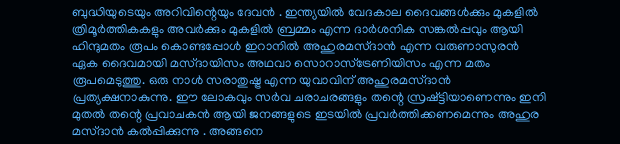ബുദ്ധിയുടെയും അറിവിന്റെയും ദേവൻ . ഇന്ത്യയിൽ വേദകാല ദൈവങ്ങൾക്കും മുകളിൽ ത്രിമൂർത്തികകളും അവർക്കും മുകളിൽ ബ്രമ്മം എന്ന ദാർശനിക സങ്കൽപ്പവും ആയി ഹിന്ദുമതം രൂപം കൊണ്ടപ്പോൾ ഇറാനിൽ അഹുരമസ്ദാൻ എന്ന വരുണാസുരൻ ഏക ദൈവമായി മസ്ദായിസം അഥവാ സൊറാസ്ട്രേണിയിസം എന്ന മതം രൂപമെടുത്തു. ഒരു നാൾ സരാതുഷ്ട്ര എന്ന യുവാവിന് അഹുരമസ്ദാൻ പ്രത്യക്ഷനാകുന്നു. ഈ ലോകവും സർവ ചരാചരങ്ങളും തന്റെ സ്രഷ്ട്ടിയാണെന്നും ഇനി മുതൽ തന്റെ പ്രവാചകൻ ആയി ജനങ്ങളുടെ ഇടയിൽ പ്രവർത്തിക്കണമെന്നും അഹുര മസ്ദാൻ കൽപ്പിക്കുന്നു . അങ്ങനെ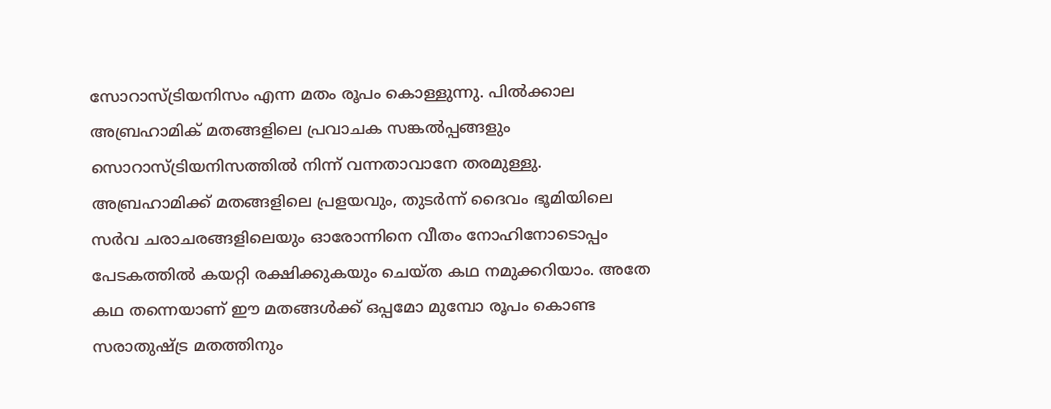സോറാസ്ട്രിയനിസം എന്ന മതം രൂപം കൊള്ളുന്നു. പിൽക്കാല അബ്രഹാമിക് മതങ്ങളിലെ പ്രവാചക സങ്കൽപ്പങ്ങളും സൊറാസ്ട്രിയനിസത്തിൽ നിന്ന് വന്നതാവാനേ തരമുള്ളു. അബ്രഹാമിക്ക് മതങ്ങളിലെ പ്രളയവും, തുടർന്ന് ദൈവം ഭൂമിയിലെ സർവ ചരാചരങ്ങളിലെയും ഓരോന്നിനെ വീതം നോഹിനോടൊപ്പം പേടകത്തിൽ കയറ്റി രക്ഷിക്കുകയും ചെയ്ത കഥ നമുക്കറിയാം. അതേ കഥ തന്നെയാണ് ഈ മതങ്ങൾക്ക് ഒപ്പമോ മുമ്പോ രൂപം കൊണ്ട സരാതുഷ്ട്ര മതത്തിനും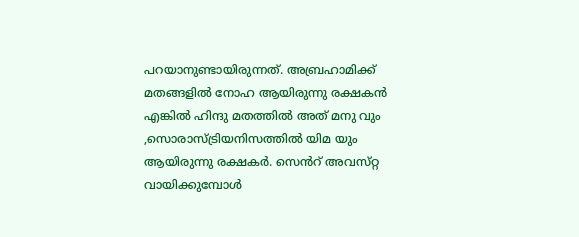പറയാനുണ്ടായിരുന്നത്. അബ്രഹാമിക്ക് മതങ്ങളിൽ നോഹ ആയിരുന്നു രക്ഷകൻ എങ്കിൽ ഹിന്ദു മതത്തിൽ അത് മനു വും ,സൊരാസ്ട്രിയനിസത്തിൽ യിമ യും ആയിരുന്നു രക്ഷകർ. സെൻറ് അവസ്‌റ്റ വായിക്കുമ്പോൾ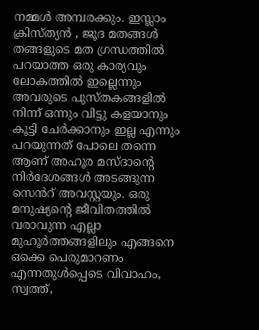നമ്മൾ അമ്പരക്കും. ഇസ്ലാം ക്രിസ്ത്യൻ , ജൂദ മതങ്ങൾ തങ്ങളുടെ മത ഗ്രന്ധത്തിൽ പറയാത്ത ഒരു കാര്യവും ലോകത്തിൽ ഇല്ലെന്നും അവരുടെ പുസ്തകങ്ങളിൽ നിന്ന് ഒന്നും വിട്ടു കളയാനും കൂട്ടി ചേർക്കാനും ഇല്ല എന്നും പറയുന്നത് പോലെ തന്നെ ആണ് അഹൂര മസ്ദാന്റെ നിർദേശങ്ങൾ അടങ്ങുന്ന സെൻറ് അവസ്റ്റയും. ഒരു മനുഷ്യന്റെ ജീവിതത്തിൽ വരാവുന്ന എല്ലാ മുഹൂർത്തങ്ങളിലും എങ്ങനെ ഒക്കെ പെരുമാറണം എന്നതുൾപ്പെടെ വിവാഹം, സ്വത്ത്,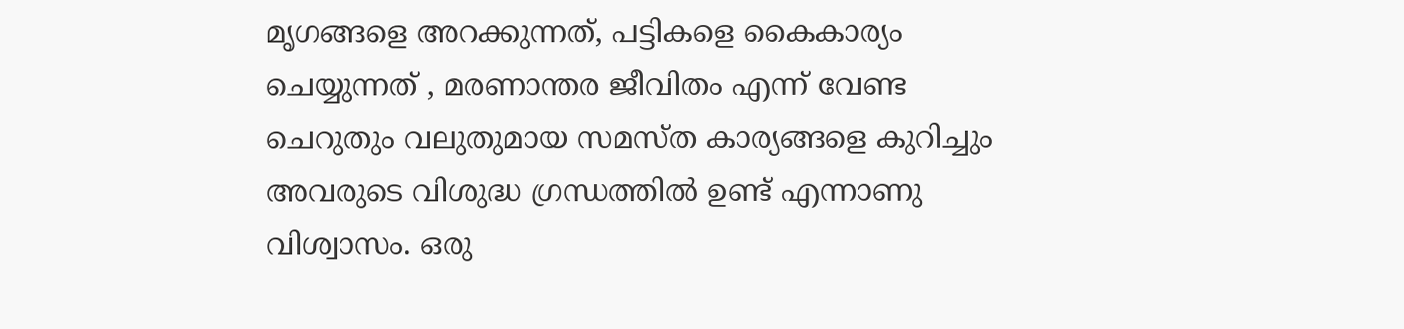മൃഗങ്ങളെ അറക്കുന്നത്, പട്ടികളെ കൈകാര്യം ചെയ്യുന്നത് , മരണാന്തര ജീവിതം എന്ന് വേണ്ട ചെറുതും വലുതുമായ സമസ്ത കാര്യങ്ങളെ കുറിച്ചും അവരുടെ വിശുദ്ധ ഗ്രന്ധത്തിൽ ഉണ്ട് എന്നാണു വിശ്വാസം. ഒരു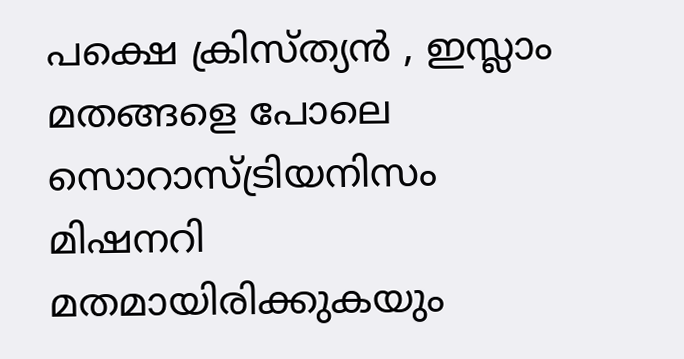പക്ഷെ ക്രിസ്ത്യൻ , ഇസ്ലാം മതങ്ങളെ പോലെ സൊറാസ്ട്രിയനിസം മിഷനറി മതമായിരിക്കുകയും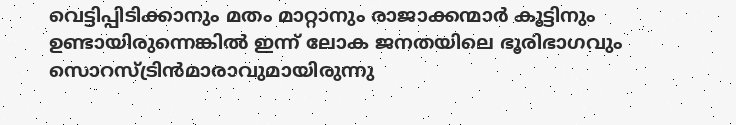വെട്ടിപ്പിടിക്കാനും മതം മാറ്റാനും രാജാക്കന്മാർ കൂട്ടിനും ഉണ്ടായിരുന്നെങ്കിൽ ഇന്ന് ലോക ജനതയിലെ ഭൂരിഭാഗവും സൊറസ്ട്രിൻമാരാവുമായിരുന്നു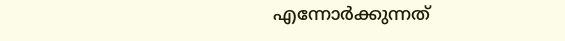എന്നോർക്കുന്നത്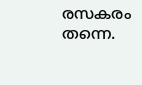രസകരം തന്നെ.